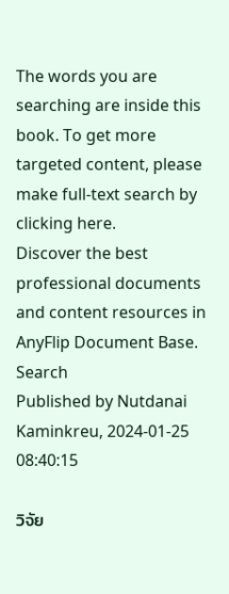The words you are searching are inside this book. To get more targeted content, please make full-text search by clicking here.
Discover the best professional documents and content resources in AnyFlip Document Base.
Search
Published by Nutdanai Kaminkreu, 2024-01-25 08:40:15

วิจัย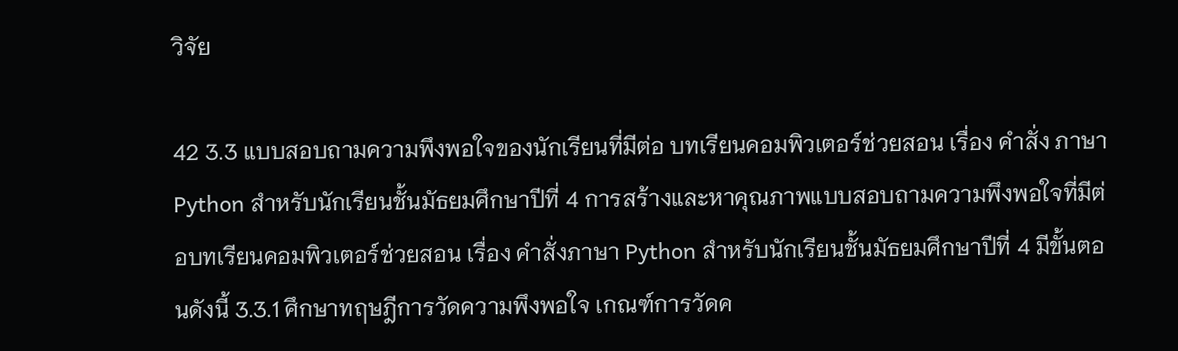วิจัย

42 3.3 แบบสอบถามความพึงพอใจของนักเรียนที่มีต่อ บทเรียนคอมพิวเตอร์ช่วยสอน เรื่อง คำสั่ง ภาษา Python สําหรับนักเรียนชั้นมัธยมศึกษาปีที่ 4 การสร้างและหาคุณภาพแบบสอบถามความพึงพอใจที่มีต่อบทเรียนคอมพิวเตอร์ช่วยสอน เรื่อง คำสั่งภาษา Python สําหรับนักเรียนชั้นมัธยมศึกษาปีที่ 4 มีขั้นตอนดังนี้ 3.3.1 ศึกษาทฤษฎีการวัดความพึงพอใจ เกณฑ์การวัดค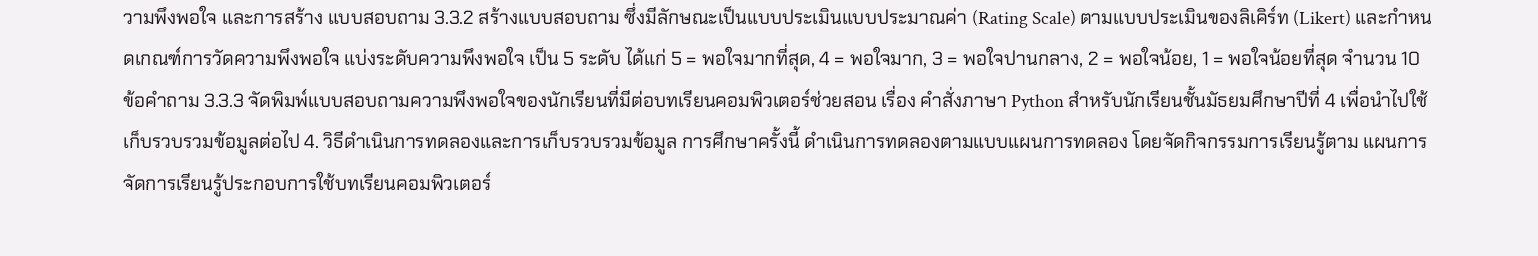วามพึงพอใจ และการสร้าง แบบสอบถาม 3.3.2 สร้างแบบสอบถาม ซึ่งมีลักษณะเป็นแบบประเมินแบบประมาณค่า (Rating Scale) ตามแบบประเมินของลิเคิร์ท (Likert) และกำหนดเกณฑ์การวัดความพึงพอใจ แบ่งระดับความพึงพอใจ เป็น 5 ระดับ ได้แก่ 5 = พอใจมากที่สุด, 4 = พอใจมาก, 3 = พอใจปานกลาง, 2 = พอใจน้อย, 1 = พอใจน้อยที่สุด จำนวน 10 ข้อคำถาม 3.3.3 จัดพิมพ์แบบสอบถามความพึงพอใจของนักเรียนที่มีต่อบทเรียนคอมพิวเตอร์ช่วยสอน เรื่อง คำสั่งภาษา Python สําหรับนักเรียนชั้นมัธยมศึกษาปีที่ 4 เพื่อนําไปใช้เก็บรวบรวมข้อมูลต่อไป 4. วิธีดำเนินการทดลองและการเก็บรวบรวมข้อมูล การศึกษาครั้งนี้ ดำเนินการทดลองตามแบบแผนการทดลอง โดยจัดกิจกรรมการเรียนรู้ตาม แผนการจัดการเรียนรู้ประกอบการใช้บทเรียนคอมพิวเตอร์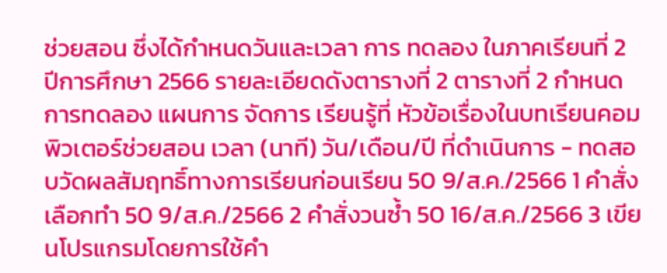ช่วยสอน ซึ่งได้กำหนดวันและเวลา การ ทดลอง ในภาคเรียนที่ 2 ปีการศึกษา 2566 รายละเอียดดังตารางที่ 2 ตารางที่ 2 กำหนดการทดลอง แผนการ จัดการ เรียนรู้ที่ หัวข้อเรื่องในบทเรียนคอมพิวเตอร์ช่วยสอน เวลา (นาที) วัน/เดือน/ปี ที่ดำเนินการ - ทดสอบวัดผลสัมฤทธิ์ทางการเรียนก่อนเรียน 50 9/ส.ค./2566 1 คำสั่งเลือกทำ 50 9/ส.ค./2566 2 คำสั่งวนซ้ำ 50 16/ส.ค./2566 3 เขียนโปรแกรมโดยการใช้คำ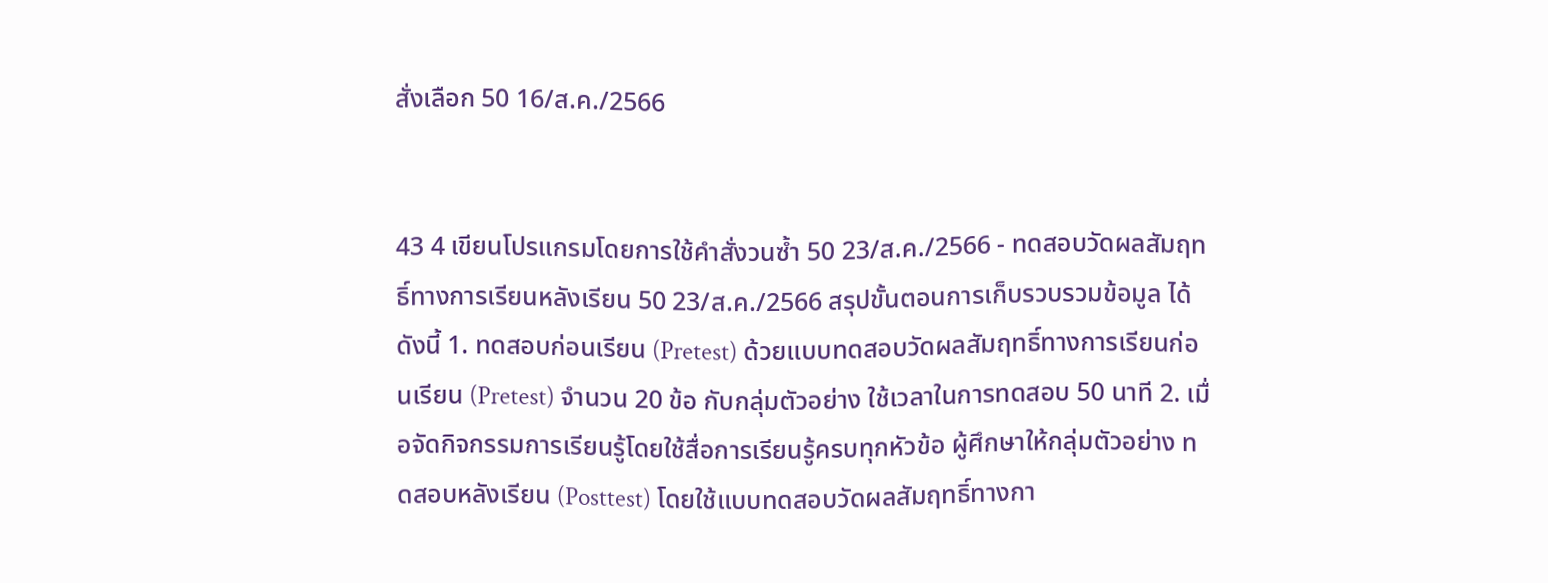สั่งเลือก 50 16/ส.ค./2566


43 4 เขียนโปรแกรมโดยการใช้คำสั่งวนซ้ำ 50 23/ส.ค./2566 - ทดสอบวัดผลสัมฤทธิ์ทางการเรียนหลังเรียน 50 23/ส.ค./2566 สรุปขั้นตอนการเก็บรวบรวมข้อมูล ได้ดังนี้ 1. ทดสอบก่อนเรียน (Pretest) ด้วยแบบทดสอบวัดผลสัมฤทธิ์ทางการเรียนก่อนเรียน (Pretest) จำนวน 20 ข้อ กับกลุ่มตัวอย่าง ใช้เวลาในการทดสอบ 50 นาที 2. เมื่อจัดกิจกรรมการเรียนรู้โดยใช้สื่อการเรียนรู้ครบทุกหัวข้อ ผู้ศึกษาให้กลุ่มตัวอย่าง ทดสอบหลังเรียน (Posttest) โดยใช้แบบทดสอบวัดผลสัมฤทธิ์ทางกา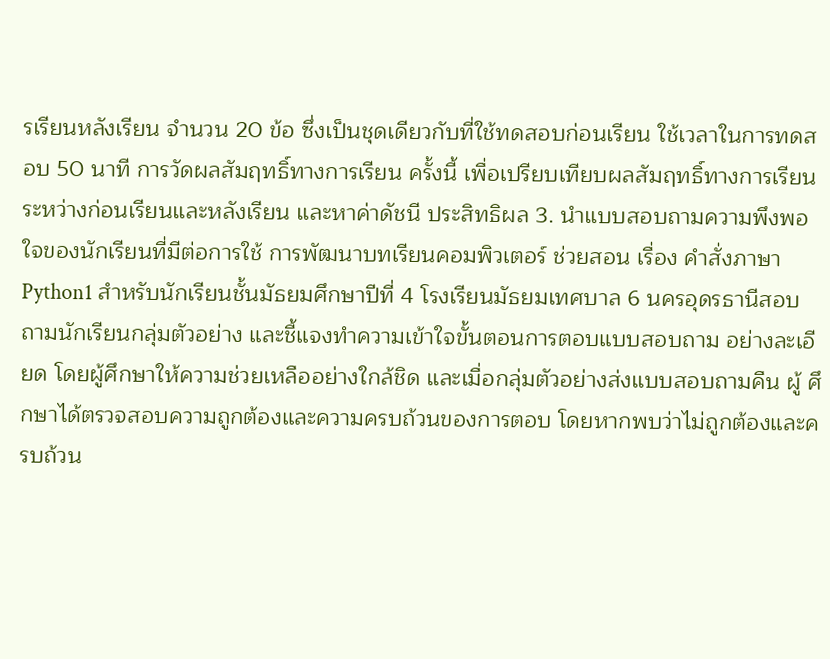รเรียนหลังเรียน จำนวน 20 ข้อ ซึ่งเป็นชุดเดียวกับที่ใช้ทดสอบก่อนเรียน ใช้เวลาในการทดสอบ 50 นาที การวัดผลสัมฤทธิ์ทางการเรียน ครั้งนี้ เพื่อเปรียบเทียบผลสัมฤทธิ์ทางการเรียนระหว่างก่อนเรียนและหลังเรียน และหาค่าดัชนี ประสิทธิผล 3. นำแบบสอบถามความพึงพอใจของนักเรียนที่มีต่อการใช้ การพัฒนาบทเรียนคอมพิวเตอร์ ช่วยสอน เรื่อง คำสั่งภาษา Python1 สำหรับนักเรียนชั้นมัธยมศึกษาปีที่ 4 โรงเรียนมัธยมเทศบาล 6 นครอุดรธานีสอบถามนักเรียนกลุ่มตัวอย่าง และชี้แจงทำความเข้าใจขั้นตอนการตอบแบบสอบถาม อย่างละเอียด โดยผู้ศึกษาให้ความช่วยเหลืออย่างใกล้ชิด และเมื่อกลุ่มตัวอย่างส่งแบบสอบถามคืน ผู้ ศึกษาได้ตรวจสอบความถูกต้องและความครบถ้วนของการตอบ โดยหากพบว่าไม่ถูกต้องและครบถ้วน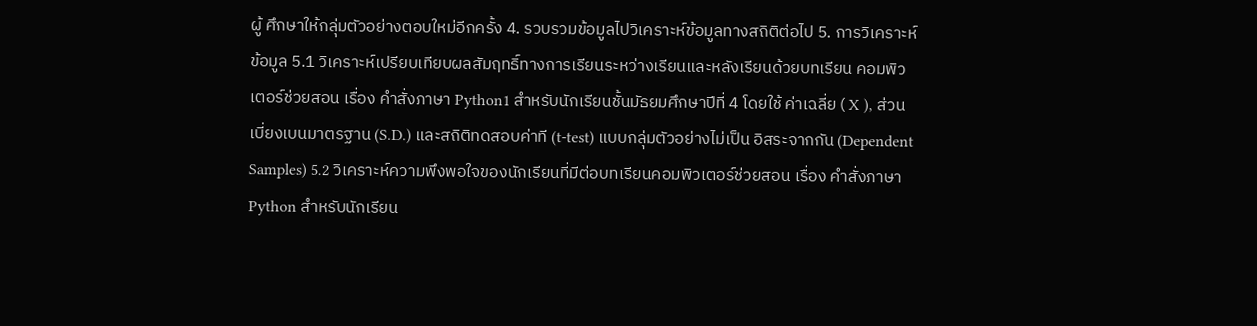ผู้ ศึกษาให้กลุ่มตัวอย่างตอบใหม่อีกครั้ง 4. รวบรวมข้อมูลไปวิเคราะห์ข้อมูลทางสถิติต่อไป 5. การวิเคราะห์ข้อมูล 5.1 วิเคราะห์เปรียบเทียบผลสัมฤทธิ์ทางการเรียนระหว่างเรียนและหลังเรียนด้วยบทเรียน คอมพิวเตอร์ช่วยสอน เรื่อง คำสั่งภาษา Python1 สําหรับนักเรียนชั้นมัธยมศึกษาปีที่ 4 โดยใช้ ค่าเฉลี่ย ( X ), ส่วนเบี่ยงเบนมาตรฐาน (S.D.) และสถิติทดสอบค่าที (t-test) แบบกลุ่มตัวอย่างไม่เป็น อิสระจากกัน (Dependent Samples) 5.2 วิเคราะห์ความพึงพอใจของนักเรียนที่มีต่อบทเรียนคอมพิวเตอร์ช่วยสอน เรื่อง คำสั่งภาษา Python สําหรับนักเรียน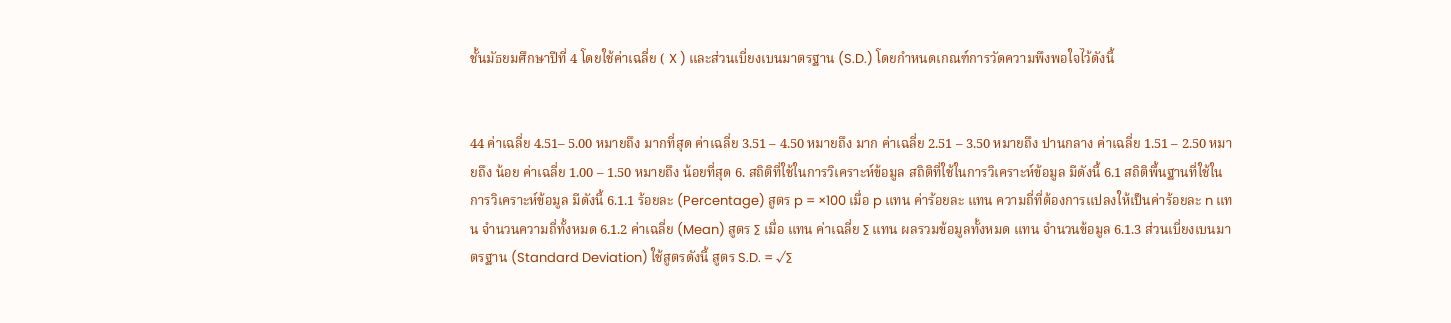ชั้นมัธยมศึกษาปีที่ 4 โดยใช้ค่าเฉลี่ย ( X ) และส่วนเบี่ยงเบนมาตรฐาน (S.D.) โดยกำหนดเกณฑ์การวัดความพึงพอใจไว้ดังนี้


44 ค่าเฉลี่ย 4.51– 5.00 หมายถึง มากที่สุด ค่าเฉลี่ย 3.51 – 4.50 หมายถึง มาก ค่าเฉลี่ย 2.51 – 3.50 หมายถึง ปานกลาง ค่าเฉลี่ย 1.51 – 2.50 หมายถึง น้อย ค่าเฉลี่ย 1.00 – 1.50 หมายถึง น้อยที่สุด 6. สถิติที่ใช้ในการวิเคราะห์ข้อมูล สถิติที่ใช้ในการวิเคราะห์ข้อมูล มีดังนี้ 6.1 สถิติพื้นฐานที่ใช้ในการวิเคราะห์ข้อมูล มีดังนี้ 6.1.1 ร้อยละ (Percentage) สูตร p = ×100 เมื่อ p แทน ค่าร้อยละ แทน ความถี่ที่ต้องการแปลงให้เป็นค่าร้อยละ n แทน จำนวนความถี่ทั้งหมด 6.1.2 ค่าเฉลี่ย (Mean) สูตร ∑ เมื่อ แทน ค่าเฉลี่ย ∑ แทน ผลรวมข้อมูลทั้งหมด แทน จำนวนข้อมูล 6.1.3 ส่วนเบี่ยงเบนมาตรฐาน (Standard Deviation) ใช้สูตรดังนี้ สูตร S.D. = √∑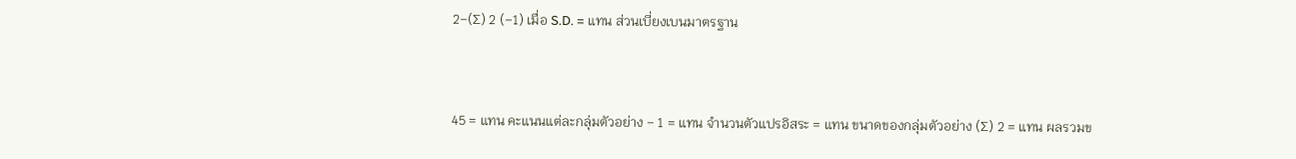2−(∑) 2 (−1) เมื่อ S.D. = แทน ส่วนเบี่ยงเบนมาตรฐาน


45 = แทน คะแนนแต่ละกลุ่มตัวอย่าง − 1 = แทน จำนวนตัวแปรอิสระ = แทน ขนาดของกลุ่มตัวอย่าง (∑) 2 = แทน ผลรวมข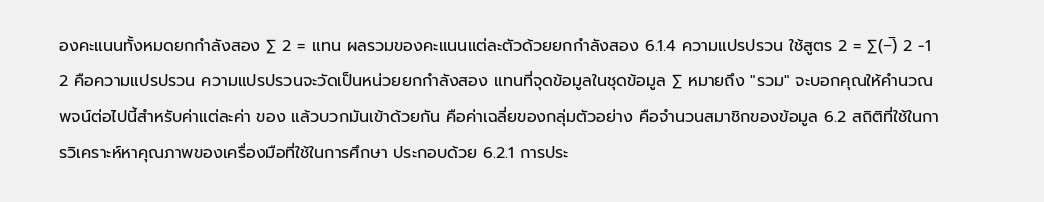องคะแนนทั้งหมดยกกำลังสอง ∑ 2 = แทน ผลรวมของคะแนนแต่ละตัวด้วยยกกำลังสอง 6.1.4 ความแปรปรวน ใช้สูตร 2 = ∑(−̅) 2 −1 2 คือความแปรปรวน ความแปรปรวนจะวัดเป็นหน่วยยกกำลังสอง แทนที่จุดข้อมูลในชุดข้อมูล ∑ หมายถึง "รวม" จะบอกคุณให้คำนวณพจน์ต่อไปนี้สำหรับค่าแต่ละค่า ของ แล้วบวกมันเข้าด้วยกัน คือค่าเฉลี่ยของกลุ่มตัวอย่าง คือจำนวนสมาชิกของข้อมูล 6.2 สถิติที่ใช้ในการวิเคราะห์หาคุณภาพของเครื่องมือที่ใช้ในการศึกษา ประกอบด้วย 6.2.1 การประ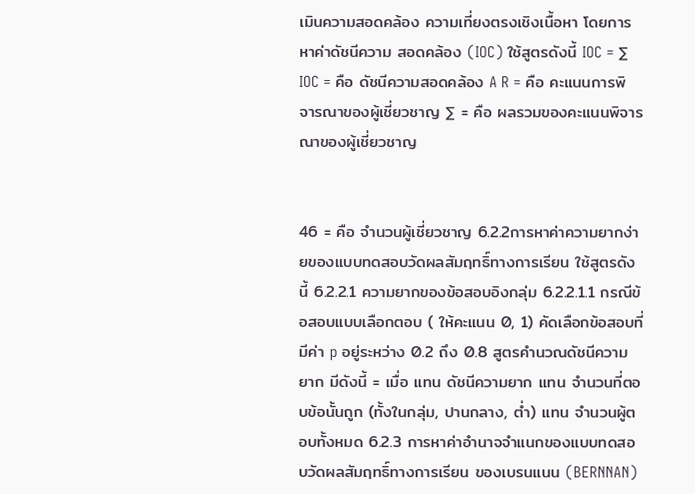เมินความสอดคล้อง ความเที่ยงตรงเชิงเนื้อหา โดยการหาค่าดัชนีความ สอดคล้อง (IOC) ใช้สูตรดังนี้ IOC = ∑ IOC = คือ ดัชนีความสอดคล้อง A R = คือ คะแนนการพิจารณาของผู้เชี่ยวชาญ ∑ = คือ ผลรวมของคะแนนพิจารณาของผู้เชี่ยวชาญ


46 = คือ จำนวนผู้เชี่ยวชาญ 6.2.2การหาค่าความยากง่ายของแบบทดสอบวัดผลสัมฤทธิ์ทางการเรียน ใช้สูตรดังนี้ 6.2.2.1 ความยากของข้อสอบอิงกลุ่ม 6.2.2.1.1 กรณีข้อสอบแบบเลือกตอบ ( ให้คะแนน 0, 1) คัดเลือกข้อสอบที่มีค่า p อยู่ระหว่าง 0.2 ถึง 0.8 สูตรคำนวณดัชนีความยาก มีดังนี้ = เมื่อ แทน ดัชนีความยาก แทน จำนวนที่ตอบข้อนั้นถูก (ทั้งในกลุ่ม, ปานกลาง, ต่ำ) แทน จำนวนผู้ตอบทั้งหมด 6.2.3 การหาค่าอำนาจจำแนกของแบบทดสอบวัดผลสัมฤทธิ์ทางการเรียน ของเบรนแนน (BERNNAN)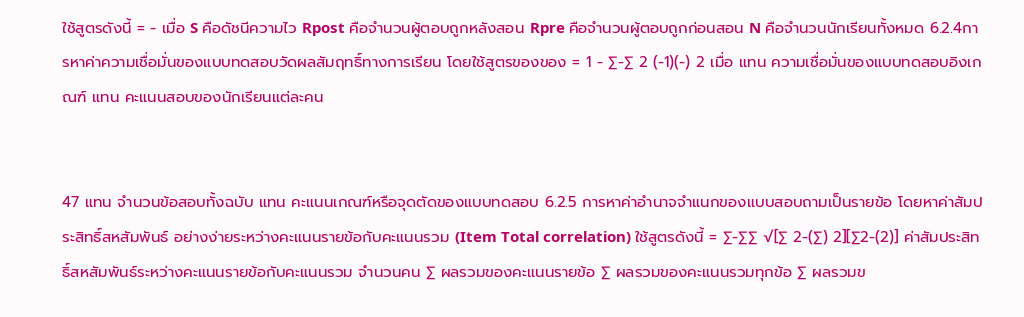ใช้สูตรดังนี้ = − เมื่อ S คือดัชนีความไว Rpost คือจํานวนผู้ตอบถูกหลังสอน Rpre คือจํานวนผู้ตอบถูกก่อนสอน N คือจํานวนนักเรียนทั้งหมด 6.2.4การหาค่าความเชื่อมั่นของแบบทดสอบวัดผลสัมฤทธิ์ทางการเรียน โดยใช้สูตรของของ = 1 − ∑−∑ 2 (−1)(−) 2 เมื่อ แทน ความเชื่อมั่นของแบบทดสอบอิงเกณฑ์ แทน คะแนนสอบของนักเรียนแต่ละคน


47 แทน จำนวนข้อสอบทั้งฉบับ แทน คะแนนเกณฑ์หรือจุดตัดของแบบทดสอบ 6.2.5 การหาค่าอำนาจจำแนกของแบบสอบถามเป็นรายข้อ โดยหาค่าสัมประสิทธิ์สหสัมพันธ์ อย่างง่ายระหว่างคะแนนรายข้อกับคะแนนรวม (Item Total correlation) ใช้สูตรดังนี้ = ∑−∑∑ √[∑ 2−(∑) 2][∑2−(2)] ค่าสัมประสิทธิ์สหสัมพันธ์ระหว่างคะแนนรายข้อกับคะแนนรวม จำนวนคน ∑ ผลรวมของคะแนนรายข้อ ∑ ผลรวมของคะแนนรวมทุกข้อ ∑ ผลรวมข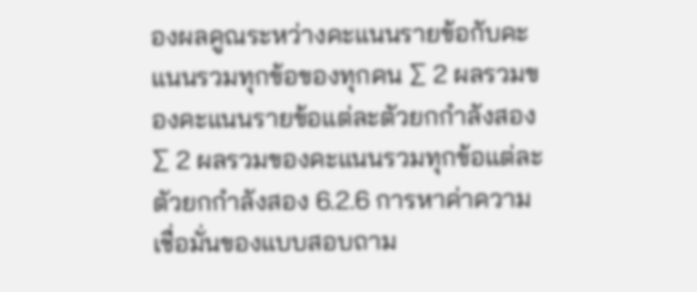องผลคูณระหว่างคะแนนรายข้อกับคะแนนรวมทุกข้อของทุกคน ∑ 2 ผลรวมของคะแนนรายข้อแต่ละตัวยกกำลังสอง ∑ 2 ผลรวมของคะแนนรวมทุกข้อแต่ละตัวยกกำลังสอง 6.2.6 การหาค่าความเชื่อมั่นของแบบสอบถาม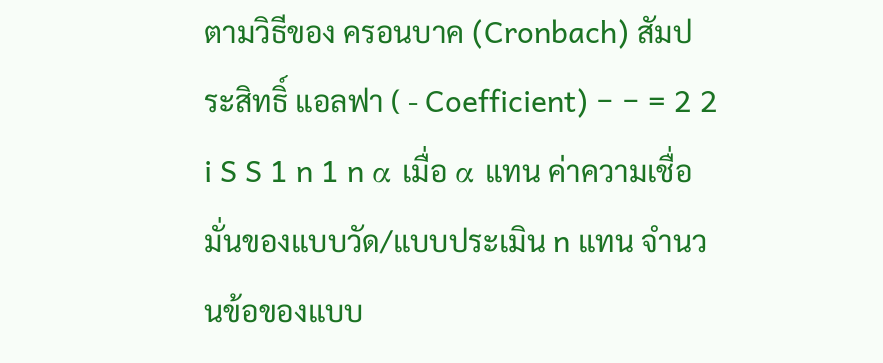ตามวิธีของ ครอนบาค (Cronbach) สัมประสิทธิ์ แอลฟา ( - Coefficient) − − = 2 2 i S S 1 n 1 n α เมื่อ α แทน ค่าความเชื่อมั่นของแบบวัด/แบบประเมิน n แทน จำนวนข้อของแบบ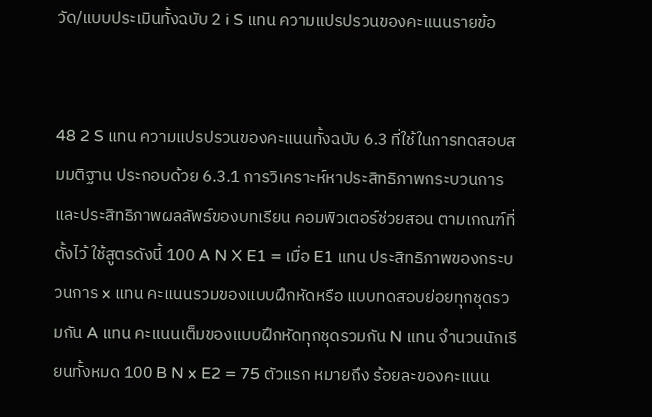วัด/แบบประเมินทั้งฉบับ 2 i S แทน ความแปรปรวนของคะแนนรายข้อ


48 2 S แทน ความแปรปรวนของคะแนนทั้งฉบับ 6.3 ที่ใช้ในการทดสอบสมมติฐาน ประกอบด้วย 6.3.1 การวิเคราะห์หาประสิทธิภาพกระบวนการและประสิทธิภาพผลลัพธ์ของบทเรียน คอมพิวเตอร์ช่วยสอน ตามเกณฑ์ที่ตั้งไว้ ใช้สูตรดังนี้ 100 A N X E1 = เมื่อ E1 แทน ประสิทธิภาพของกระบวนการ x แทน คะแนนรวมของแบบฝึกหัดหรือ แบบทดสอบย่อยทุกชุดรวมกัน A แทน คะแนนเต็มของแบบฝึกหัดทุกชุดรวมกัน N แทน จำนวนนักเรียนทั้งหมด 100 B N x E2 = 75 ตัวแรก หมายถึง ร้อยละของคะแนน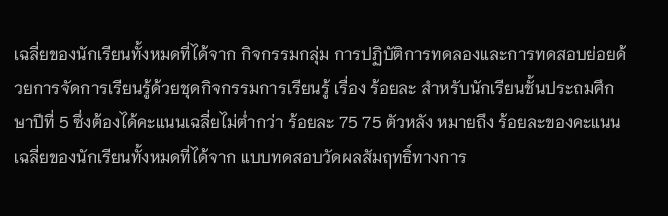เฉลี่ยของนักเรียนทั้งหมดที่ได้จาก กิจกรรมกลุ่ม การปฏิบัติการทดลองและการทดสอบย่อยด้วยการจัดการเรียนรู้ด้วยชุดกิจกรรมการเรียนรู้ เรื่อง ร้อยละ สำหรับนักเรียนชั้นประถมศึกษาปีที่ 5 ซึ่งต้องได้คะแนนเฉลี่ยไม่ต่ำกว่า ร้อยละ 75 75 ตัวหลัง หมายถึง ร้อยละของคะแนนเฉลี่ยของนักเรียนทั้งหมดที่ได้จาก แบบทดสอบวัดผลสัมฤทธิ์ทางการ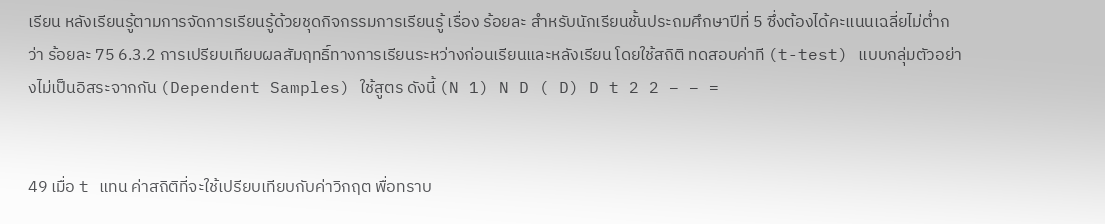เรียน หลังเรียนรู้ตามการจัดการเรียนรู้ด้วยชุดกิจกรรมการเรียนรู้ เรื่อง ร้อยละ สำหรับนักเรียนชั้นประถมศึกษาปีที่ 5 ซึ่งต้องได้คะแนนเฉลี่ยไม่ต่ำกว่า ร้อยละ 75 6.3.2 การเปรียบเทียบผลสัมฤทธิ์ทางการเรียนระหว่างก่อนเรียนและหลังเรียน โดยใช้สถิติ ทดสอบค่าที (t-test) แบบกลุ่มตัวอย่างไม่เป็นอิสระจากกัน (Dependent Samples) ใช้สูตร ดังนี้ (N 1) N D ( D) D t 2 2 − − =


49 เมื่อ t แทน ค่าสถิติที่จะใช้เปรียบเทียบกับค่าวิกฤต พื่อทราบ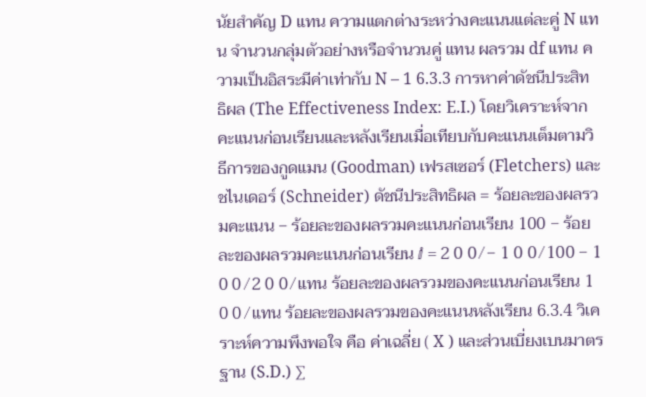นัยสำคัญ D แทน ความแตกต่างระหว่างคะแนนแต่ละคู่ N แทน จำนวนกลุ่มตัวอย่างหรือจำนวนคู่ แทน ผลรวม df แทน ความเป็นอิสระมีค่าเท่ากับ N – 1 6.3.3 การหาค่าดัชนีประสิทธิผล (The Effectiveness Index: E.I.) โดยวิเคราะห์จาก คะแนนก่อนเรียนและหลังเรียนเมื่อเทียบกับคะแนนเต็มตามวิธีการของกูดแมน (Goodman) เฟรสเซอร์ (Fletchers) และชไนเดอร์ (Schneider) ดัชนีประสิทธิผล = ร้อยละของผลรวมคะแนน − ร้อยละของผลรวมคะแนนก่อนเรียน 100 − ร้อยละของผลรวมคะแนนก่อนเรียน ⅈ = 2 0 0 ⁄ − 1 0 0 ⁄ 100 − 1 0 0 ⁄ 2 0 0 ⁄ แทน ร้อยละของผลรวมของคะแนนก่อนเรียน 1 0 0 ⁄ แทน ร้อยละของผลรวมของคะแนนหลังเรียน 6.3.4 วิเคราะห์ความพึงพอใจ คือ ค่าเฉลี่ย ( X ) และส่วนเบี่ยงเบนมาตรฐาน (S.D.) ∑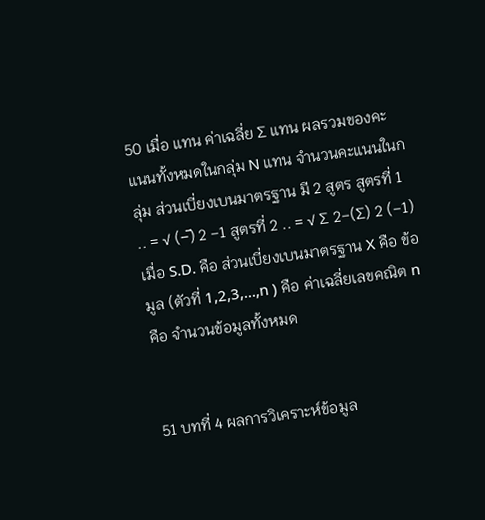50 เมื่อ แทน ค่าเฉลี่ย ∑ แทน ผลรวมของคะแนนทั้งหมดในกลุ่ม N แทน จำนวนคะแนนในกลุ่ม ส่วนเบี่ยงเบนมาตรฐาน มี 2 สูตร สูตรที่ 1 .. = √ (−̅) 2 −1 สูตรที่ 2 .. = √ ∑ 2−(∑) 2 (−1) เมื่อ S.D. คือ ส่วนเบี่ยงเบนมาตรฐาน X คือ ข้อมูล (ตัวที่ 1,2,3,...,n ) คือ ค่าเฉลี่ยเลขคณิต n คือ จำนวนข้อมูลทั้งหมด


51 บทที่ 4 ผลการวิเคราะห์ข้อมูล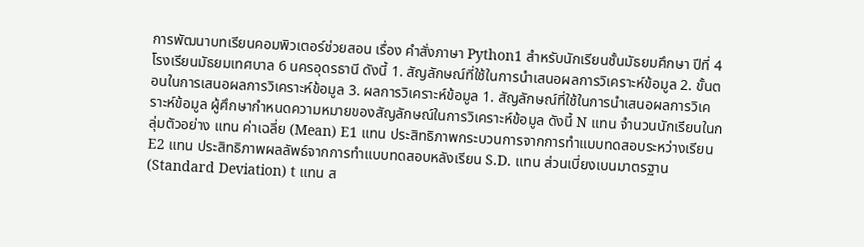การพัฒนาบทเรียนคอมพิวเตอร์ช่วยสอน เรื่อง คำสั่งภาษา Python1 สำหรับนักเรียนชั้นมัธยมศึกษา ปีที่ 4 โรงเรียนมัธยมเทศบาล 6 นครอุดรธานี ดังนี้ 1. สัญลักษณ์ที่ใช้ในการนำเสนอผลการวิเคราะห์ข้อมูล 2. ขั้นตอนในการเสนอผลการวิเคราะห์ข้อมูล 3. ผลการวิเคราะห์ข้อมูล 1. สัญลักษณ์ที่ใช้ในการนำเสนอผลการวิเคราะห์ข้อมูล ผู้ศึกษากําหนดความหมายของสัญลักษณ์ในการวิเคราะห์ข้อมูล ดังนี้ N แทน จํานวนนักเรียนในกลุ่มตัวอย่าง แทน ค่าเฉลี่ย (Mean) E1 แทน ประสิทธิภาพกระบวนการจากการทําแบบทดสอบระหว่างเรียน E2 แทน ประสิทธิภาพผลลัพธ์จากการทําแบบทดสอบหลังเรียน S.D. แทน ส่วนเบี่ยงเบนมาตรฐาน (Standard Deviation) t แทน ส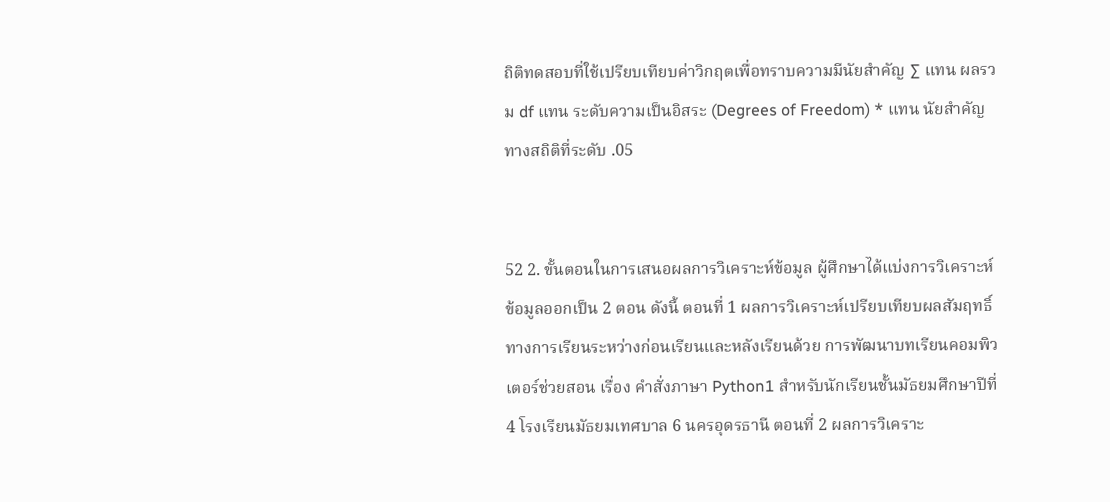ถิติทดสอบที่ใช้เปรียบเทียบค่าวิกฤตเพื่อทราบความมีนัยสําคัญ ∑ แทน ผลรวม df แทน ระดับความเป็นอิสระ (Degrees of Freedom) * แทน นัยสําคัญทางสถิติที่ระดับ .05


52 2. ขั้นตอนในการเสนอผลการวิเคราะห์ข้อมูล ผู้ศึกษาได้แบ่งการวิเคราะห์ข้อมูลออกเป็น 2 ตอน ดังนี้ ตอนที่ 1 ผลการวิเคราะห์เปรียบเทียบผลสัมฤทธิ์ทางการเรียนระหว่างก่อนเรียนและหลังเรียนด้วย การพัฒนาบทเรียนคอมพิวเตอร์ช่วยสอน เรื่อง คำสั่งภาษา Python1 สำหรับนักเรียนชั้นมัธยมศึกษาปีที่ 4 โรงเรียนมัธยมเทศบาล 6 นครอุดรธานี ตอนที่ 2 ผลการวิเคราะ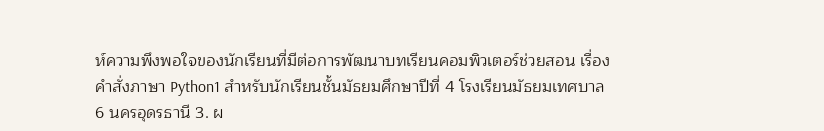ห์ความพึงพอใจของนักเรียนที่มีต่อการพัฒนาบทเรียนคอมพิวเตอร์ช่วยสอน เรื่อง คำสั่งภาษา Python1 สำหรับนักเรียนชั้นมัธยมศึกษาปีที่ 4 โรงเรียนมัธยมเทศบาล 6 นครอุดรธานี 3. ผ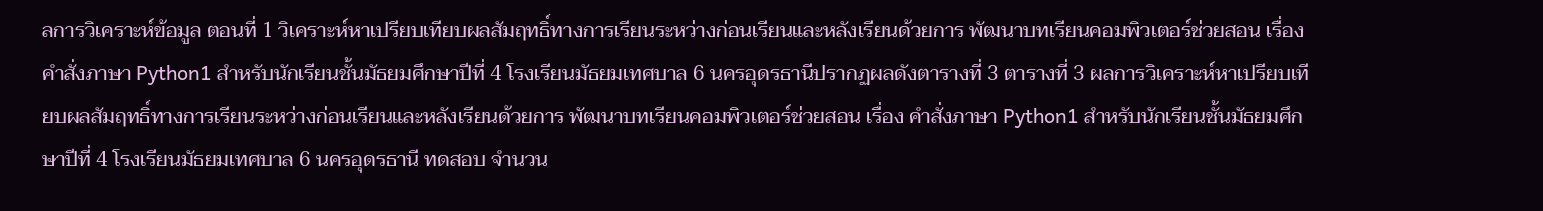ลการวิเคราะห์ข้อมูล ตอนที่ 1 วิเคราะห์หาเปรียบเทียบผลสัมฤทธิ์ทางการเรียนระหว่างก่อนเรียนและหลังเรียนด้วยการ พัฒนาบทเรียนคอมพิวเตอร์ช่วยสอน เรื่อง คำสั่งภาษา Python1 สำหรับนักเรียนชั้นมัธยมศึกษาปีที่ 4 โรงเรียนมัธยมเทศบาล 6 นครอุดรธานีปรากฏผลดังตารางที่ 3 ตารางที่ 3 ผลการวิเคราะห์หาเปรียบเทียบผลสัมฤทธิ์ทางการเรียนระหว่างก่อนเรียนและหลังเรียนด้วยการ พัฒนาบทเรียนคอมพิวเตอร์ช่วยสอน เรื่อง คำสั่งภาษา Python1 สำหรับนักเรียนชั้นมัธยมศึกษาปีที่ 4 โรงเรียนมัธยมเทศบาล 6 นครอุดรธานี ทดสอบ จำนวน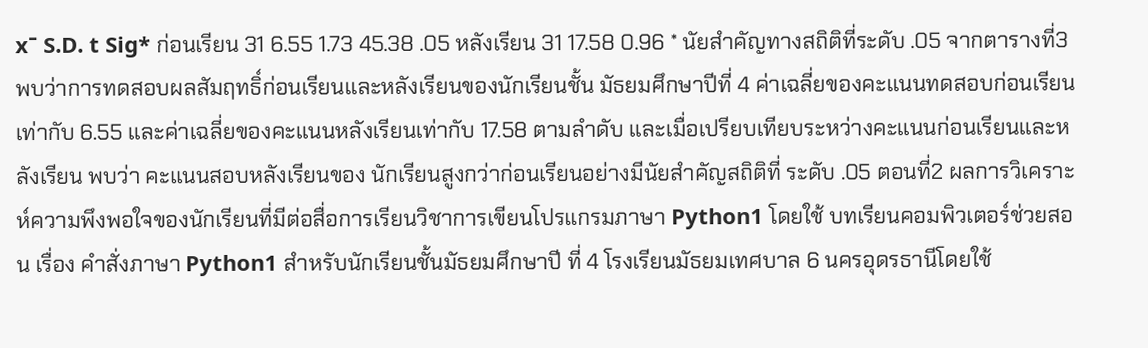xˉ S.D. t Sig* ก่อนเรียน 31 6.55 1.73 45.38 .05 หลังเรียน 31 17.58 0.96 * นัยสําคัญทางสถิติที่ระดับ .05 จากตารางที่3 พบว่าการทดสอบผลสัมฤทธิ์ก่อนเรียนและหลังเรียนของนักเรียนชั้น มัธยมศึกษาปีที่ 4 ค่าเฉลี่ยของคะแนนทดสอบก่อนเรียนเท่ากับ 6.55 และค่าเฉลี่ยของคะแนนหลังเรียนเท่ากับ 17.58 ตามลำดับ และเมื่อเปรียบเทียบระหว่างคะแนนก่อนเรียนและหลังเรียน พบว่า คะแนนสอบหลังเรียนของ นักเรียนสูงกว่าก่อนเรียนอย่างมีนัยสำคัญสถิติที่ ระดับ .05 ตอนที่2 ผลการวิเคราะห์ความพึงพอใจของนักเรียนที่มีต่อสื่อการเรียนวิชาการเขียนโปรแกรมภาษา Python1 โดยใช้ บทเรียนคอมพิวเตอร์ช่วยสอน เรื่อง คำสั่งภาษา Python1 สำหรับนักเรียนชั้นมัธยมศึกษาปี ที่ 4 โรงเรียนมัธยมเทศบาล 6 นครอุดรธานีโดยใช้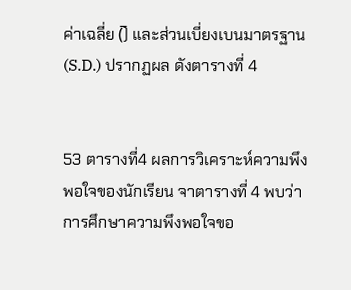ค่าเฉลี่ย (̅) และส่วนเบี่ยงเบนมาตรฐาน (S.D.) ปรากฏผล ดังตารางที่ 4


53 ตารางที่4 ผลการวิเคราะห์ความพึงพอใจของนักเรียน จาตารางที่ 4 พบว่าการศึกษาความพึงพอใจขอ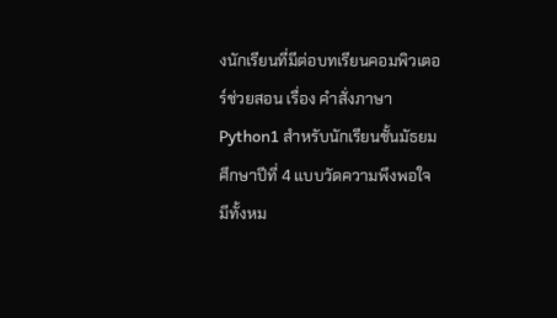งนักเรียนที่มีต่อบทเรียนคอมพิวเตอร์ช่วยสอน เรื่อง คำสั่งภาษา Python1 สำหรับนักเรียนชั้นมัธยมศึกษาปีที่ 4 แบบวัดความพึงพอใจ มีทั้งหม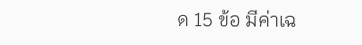ด 15 ข้อ มีค่าเฉ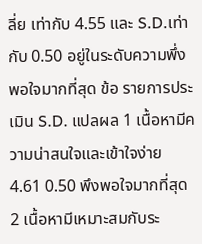ลี่ย เท่ากับ 4.55 และ S.D.เท่ากับ 0.50 อยู่ในระดับความพึ่งพอใจมากที่สุด ข้อ รายการประเมิน S.D. แปลผล 1 เนื้อหามีความน่าสนใจและเข้าใจง่าย 4.61 0.50 พึงพอใจมากที่สุด 2 เนื้อหามีเหมาะสมกับระ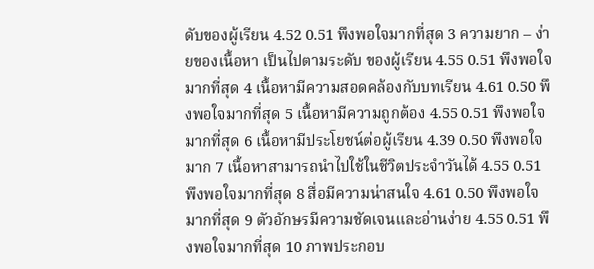ดับของผู้เรียน 4.52 0.51 พึงพอใจมากที่สุด 3 ความยาก – ง่ายของเนื้อหา เป็นไปตามระดับ ของผู้เรียน 4.55 0.51 พึงพอใจมากที่สุด 4 เนื้อหามีความสอดคล้องกับบทเรียน 4.61 0.50 พึงพอใจมากที่สุด 5 เนื้อหามีความถูกต้อง 4.55 0.51 พึงพอใจมากที่สุด 6 เนื้อหามีประโยชน์ต่อผู้เรียน 4.39 0.50 พึงพอใจมาก 7 เนื้อหาสามารถนำไปใช้ในชีวิตประจำวันได้ 4.55 0.51 พึงพอใจมากที่สุด 8 สื่อมีความน่าสนใจ 4.61 0.50 พึงพอใจมากที่สุด 9 ตัวอักษรมีความชัดเจนและอ่านง่าย 4.55 0.51 พึงพอใจมากที่สุด 10 ภาพประกอบ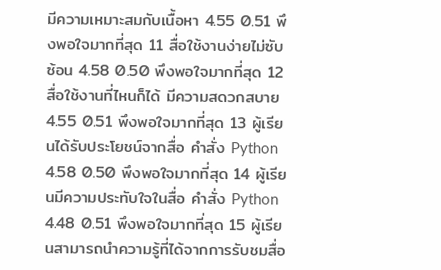มีความเหมาะสมกับเนื้อหา 4.55 0.51 พึงพอใจมากที่สุด 11 สื่อใช้งานง่ายไม่ซับซ้อน 4.58 0.50 พึงพอใจมากที่สุด 12 สื่อใช้งานที่ไหนก็ได้ มีความสดวกสบาย 4.55 0.51 พึงพอใจมากที่สุด 13 ผู้เรียนได้รับประโยชน์จากสื่อ คำสั่ง Python 4.58 0.50 พึงพอใจมากที่สุด 14 ผู้เรียนมีความประทับใจในสื่อ คำสั่ง Python 4.48 0.51 พึงพอใจมากที่สุด 15 ผู้เรียนสามารถนำความรู้ที่ได้จากการรับชมสื่อ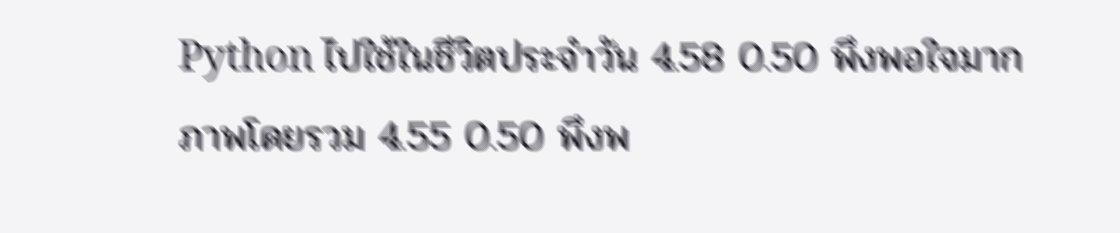Python ไปใช้ในชีวิตประจำวัน 4.58 0.50 พึงพอใจมาก ภาพโดยรวม 4.55 0.50 พึงพ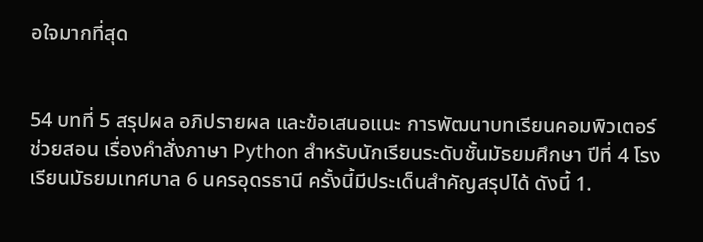อใจมากที่สุด


54 บทที่ 5 สรุปผล อภิปรายผล และข้อเสนอแนะ การพัฒนาบทเรียนคอมพิวเตอร์ช่วยสอน เรื่องคำสั่งภาษา Python สำหรับนักเรียนระดับชั้นมัธยมศึกษา ปีที่ 4 โรงเรียนมัธยมเทศบาล 6 นครอุดรธานี ครั้งนี้มีประเด็นสำคัญสรุปได้ ดังนี้ 1.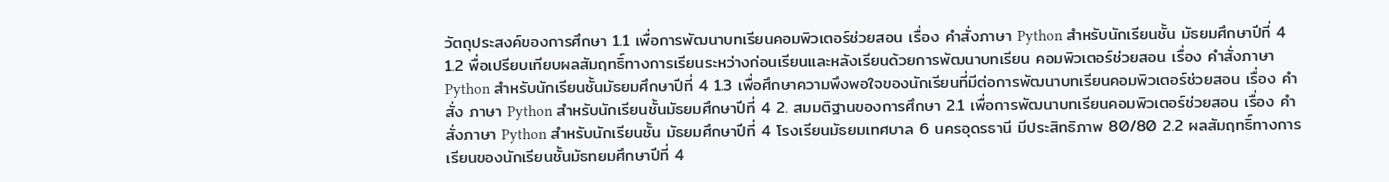วัตถุประสงค์ของการศึกษา 1.1 เพื่อการพัฒนาบทเรียนคอมพิวเตอร์ช่วยสอน เรื่อง คำสั่งภาษา Python สําหรับนักเรียนชั้น มัธยมศึกษาปีที่ 4 1.2 พื่อเปรียบเทียบผลสัมฤทธิ์ทางการเรียนระหว่างก่อนเรียนและหลังเรียนด้วยการพัฒนาบทเรียน คอมพิวเตอร์ช่วยสอน เรื่อง คำสั่งภาษา Python สําหรับนักเรียนชั้นมัธยมศึกษาปีที่ 4 1.3 เพื่อศึกษาความพึงพอใจของนักเรียนที่มีต่อการพัฒนาบทเรียนคอมพิวเตอร์ช่วยสอน เรื่อง คำสั่ง ภาษา Python สําหรับนักเรียนชั้นมัธยมศึกษาปีที่ 4 2. สมมติฐานของการศึกษา 2.1 เพื่อการพัฒนาบทเรียนคอมพิวเตอร์ช่วยสอน เรื่อง คำสั่งภาษา Python สําหรับนักเรียนชั้น มัธยมศึกษาปีที่ 4 โรงเรียนมัธยมเทศบาล 6 นครอุดรธานี มีประสิทธิภาพ 80/80 2.2 ผลสัมฤทธิ์ทางการเรียนของนักเรียนชั้นมัธทยมศึกษาปีที่ 4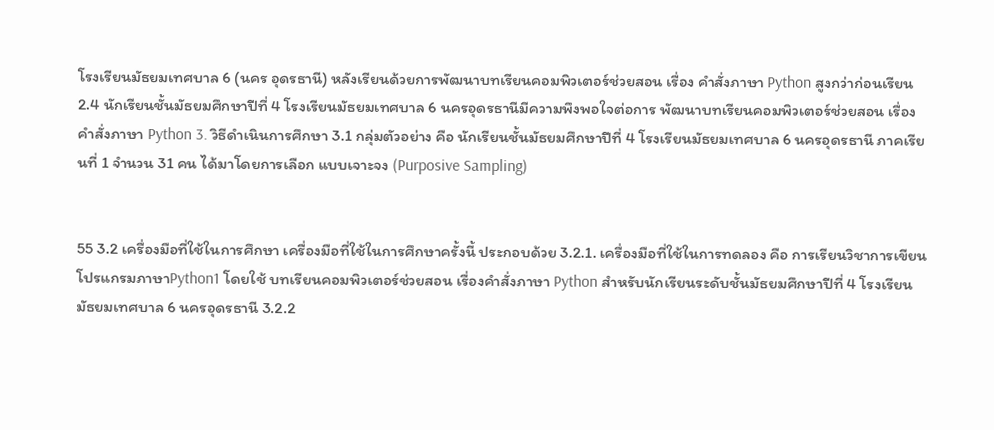โรงเรียนมัธยมเทศบาล 6 (นคร อุดรธานี) หลังเรียนด้วยการพัฒนาบทเรียนคอมพิวเตอร์ช่วยสอน เรื่อง คำสั่งภาษา Python สูงกว่าก่อนเรียน 2.4 นักเรียนชั้นมัธยมศึกษาปีที่ 4 โรงเรียนมัธยมเทศบาล 6 นครอุดรธานีมีความพึงพอใจต่อการ พัฒนาบทเรียนคอมพิวเตอร์ช่วยสอน เรื่อง คำสั่งภาษา Python 3. วิธีดำเนินการศึกษา 3.1 กลุ่มตัวอย่าง คือ นักเรียนชั้นมัธยมศึกษาปีที่ 4 โรงเรียนมัธยมเทศบาล 6 นครอุดรธานี ภาคเรียนที่ 1 จำนวน 31 คน ได้มาโดยการเลือก แบบเจาะจง (Purposive Sampling)


55 3.2 เครื่องมือที่ใช้ในการศึกษา เครื่องมือที่ใช้ในการศึกษาครั้งนี้ ประกอบด้วย 3.2.1. เครื่องมือที่ใช้ในการทดลอง คือ การเรียนวิชาการเขียนโปรแกรมภาษาPython1 โดยใช้ บทเรียนคอมพิวเตอร์ช่วยสอน เรื่องคำสั่งภาษา Python สำหรับนักเรียนระดับชั้นมัธยมศึกษาปีที่ 4 โรงเรียน มัธยมเทศบาล 6 นครอุดรธานี 3.2.2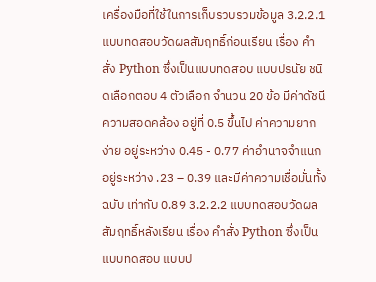เครื่องมือที่ใช้ในการเก็บรวบรวมข้อมูล 3.2.2.1 แบบทดสอบวัดผลสัมฤทธิ์ก่อนเรียน เรื่อง คำสั่ง Python ซึ่งเป็นแบบทดสอบ แบบปรนัย ชนิดเลือกตอบ 4 ตัวเลือก จำนวน 20 ข้อ มีค่าดัชนีความสอดคล้อง อยู่ที่ 0.5 ขึ้นไป ค่าความยาก ง่าย อยู่ระหว่าง 0.45 - 0.77 ค่าอำนาจจำแนก อยู่ระหว่าง .23 – 0.39 และมีค่าความเชื่อมั่นทั้งฉบับ เท่ากับ 0.89 3.2.2.2 แบบทดสอบวัดผลสัมฤทธิ์หลังเรียน เรื่อง คำสั่ง Python ซึ่งเป็นแบบทดสอบ แบบป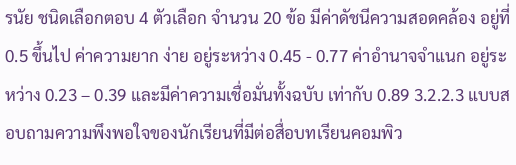รนัย ชนิดเลือกตอบ 4 ตัวเลือก จำนวน 20 ข้อ มีค่าดัชนีความสอดคล้อง อยู่ที่ 0.5 ขึ้นไป ค่าความยาก ง่าย อยู่ระหว่าง 0.45 - 0.77 ค่าอำนาจจำแนก อยู่ระหว่าง 0.23 – 0.39 และมีค่าความเชื่อมั่นทั้งฉบับ เท่ากับ 0.89 3.2.2.3 แบบสอบถามความพึงพอใจของนักเรียนที่มีต่อสื่อบทเรียนคอมพิว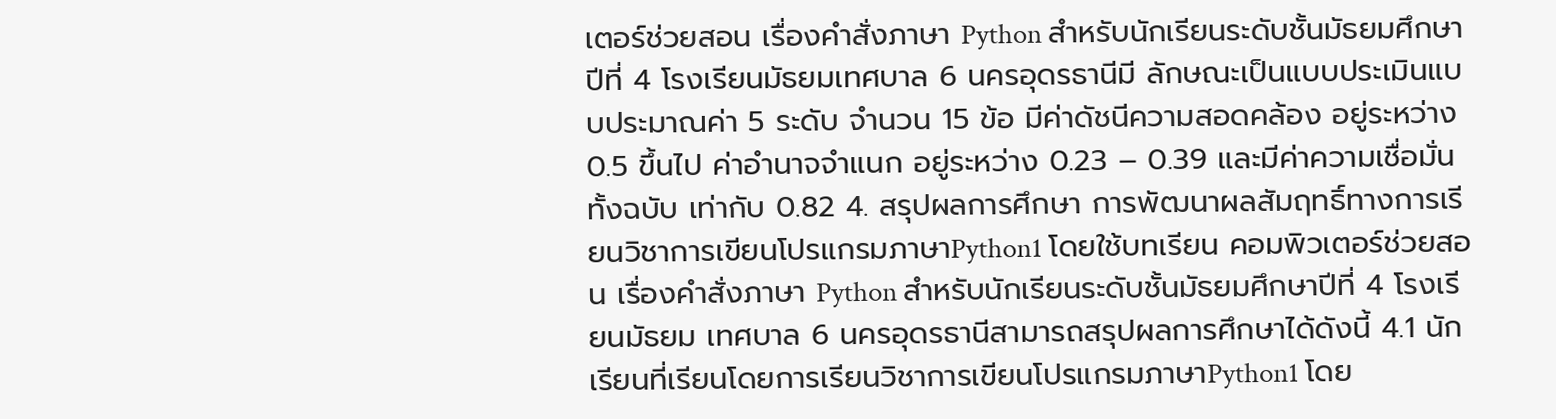เตอร์ช่วยสอน เรื่องคำสั่งภาษา Python สำหรับนักเรียนระดับชั้นมัธยมศึกษาปีที่ 4 โรงเรียนมัธยมเทศบาล 6 นครอุดรธานีมี ลักษณะเป็นแบบประเมินแบบประมาณค่า 5 ระดับ จำนวน 15 ข้อ มีค่าดัชนีความสอดคล้อง อยู่ระหว่าง 0.5 ขึ้นไป ค่าอำนาจจำแนก อยู่ระหว่าง 0.23 – 0.39 และมีค่าความเชื่อมั่นทั้งฉบับ เท่ากับ 0.82 4. สรุปผลการศึกษา การพัฒนาผลสัมฤทธิ์ทางการเรียนวิชาการเขียนโปรแกรมภาษาPython1 โดยใช้บทเรียน คอมพิวเตอร์ช่วยสอน เรื่องคำสั่งภาษา Python สำหรับนักเรียนระดับชั้นมัธยมศึกษาปีที่ 4 โรงเรียนมัธยม เทศบาล 6 นครอุดรธานีสามารถสรุปผลการศึกษาได้ดังนี้ 4.1 นักเรียนที่เรียนโดยการเรียนวิชาการเขียนโปรแกรมภาษาPython1 โดย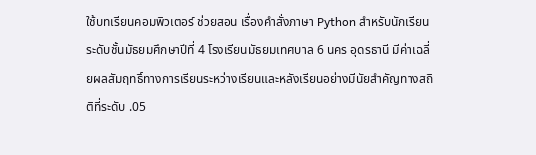ใช้บทเรียนคอมพิวเตอร์ ช่วยสอน เรื่องคำสั่งภาษา Python สำหรับนักเรียนระดับชั้นมัธยมศึกษาปีที่ 4 โรงเรียนมัธยมเทศบาล 6 นคร อุดรธานี มีค่าเฉลี่ยผลสัมฤทธิ์ทางการเรียนระหว่างเรียนและหลังเรียนอย่างมีนัยสำคัญทางสถิติที่ระดับ .05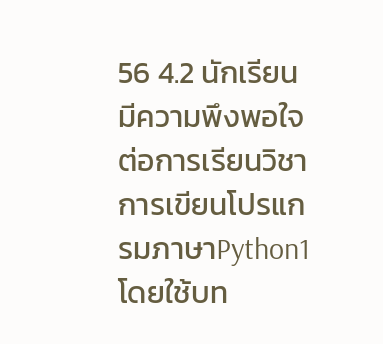56 4.2 นักเรียนมีความพึงพอใจต่อการเรียนวิชาการเขียนโปรแกรมภาษาPython1 โดยใช้บท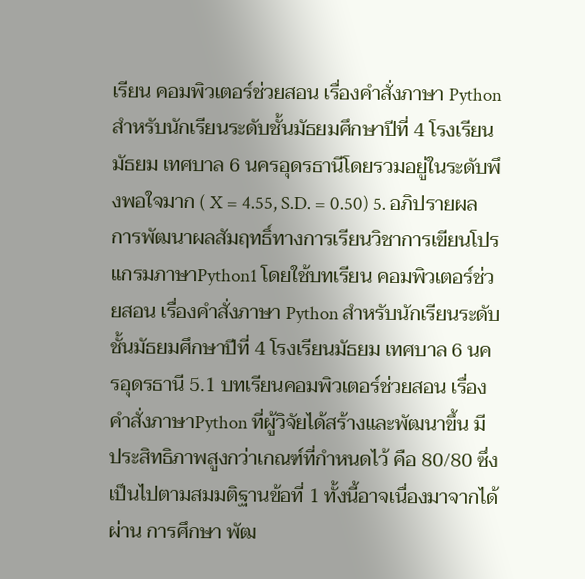เรียน คอมพิวเตอร์ช่วยสอน เรื่องคำสั่งภาษา Python สำหรับนักเรียนระดับชั้นมัธยมศึกษาปีที่ 4 โรงเรียนมัธยม เทศบาล 6 นครอุดรธานีโดยรวมอยู่ในระดับพึงพอใจมาก ( X = 4.55, S.D. = 0.50) 5. อภิปรายผล การพัฒนาผลสัมฤทธิ์ทางการเรียนวิชาการเขียนโปรแกรมภาษาPython1 โดยใช้บทเรียน คอมพิวเตอร์ช่วยสอน เรื่องคำสั่งภาษา Python สำหรับนักเรียนระดับชั้นมัธยมศึกษาปีที่ 4 โรงเรียนมัธยม เทศบาล 6 นครอุดรธานี 5.1 บทเรียนคอมพิวเตอร์ช่วยสอน เรื่อง คำสั่งภาษาPython ที่ผู้วิจัยได้สร้างและพัฒนาขึ้น มี ประสิทธิภาพสูงกว่าเกณฑ์ที่กำหนดไว้ คือ 80/80 ซึ่งเป็นไปตามสมมติฐานข้อที่ 1 ทั้งนี้อาจเนื่องมาจากได้ผ่าน การศึกษา พัฒ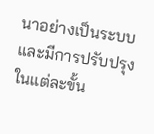นาอย่างเป็นระบบ และมีการปรับปรุงในแต่ละขั้น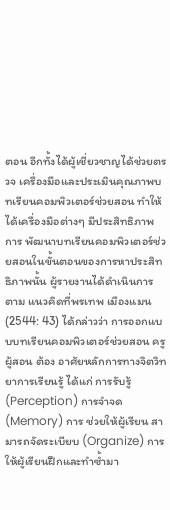ตอน อีกทั้งได้ผู้เชี่ยวชาญได้ช่วยตรวจ เครื่องมือและประเมินคุณภาพบทเรียนคอมพิวเตอร์ช่วยสอน ทำให้ได้เครื่องมือต่างๆ มีประสิทธิภาพ การ พัฒนาบทเรียนคอมพิวเตอร์ช่วยสอนในขั้นตอนของการหาประสิทธิภาพนั้น ผู้รายงานได้ดำเนินการตาม แนวคิดที่พรเทพ เมืองแมน (2544: 43) ได้กล่าวว่า การออกแบบบทเรียนคอมพิวเตอร์ช่วยสอน ครูผู้สอน ต้อง อาศัยหลักการทางจิตวิทยาการเรียนรู้ ได้แก่ การรับรู้ (Perception) การจำจด (Memory) การ ช่วยให้ผู้เรียน สามารถจัดระเบียบ (Organize) การให้ผู้เรียนฝึกและทำซ้ำมา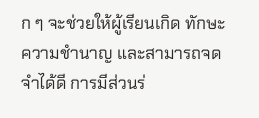ก ๆ จะช่วยให้ผู้เรียนเกิด ทักษะความชำนาญ และสามารถจดจำได้ดี การมีส่วนร่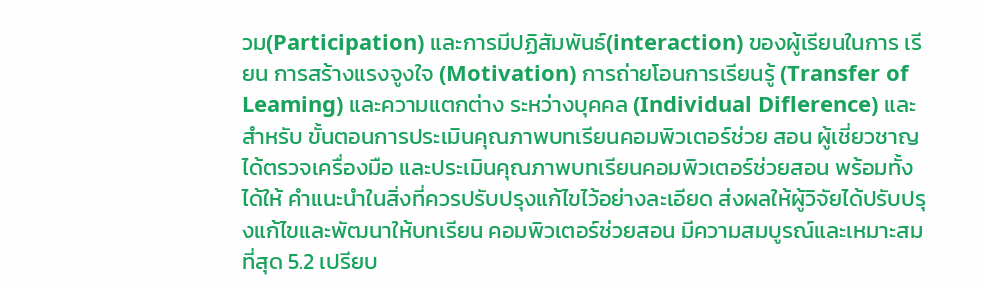วม(Participation) และการมีปฏิสัมพันธ์(interaction) ของผู้เรียนในการ เรียน การสร้างแรงจูงใจ (Motivation) การถ่ายโอนการเรียนรู้ (Transfer of Leaming) และความแตกต่าง ระหว่างบุคคล (Individual Diflerence) และสำหรับ ขั้นตอนการประเมินคุณภาพบทเรียนคอมพิวเตอร์ช่วย สอน ผู้เชี่ยวชาญได้ตรวจเครื่องมือ และประเมินคุณภาพบทเรียนคอมพิวเตอร์ช่วยสอน พร้อมทั้งได้ให้ คำแนะนำในสิ่งที่ควรปรับปรุงแก้ไขไว้อย่างละเอียด ส่งผลให้ผู้วิจัยได้ปรับปรุงแก้ไขและพัฒนาให้บทเรียน คอมพิวเตอร์ช่วยสอน มีความสมบูรณ์และเหมาะสมที่สุด 5.2 เปรียบ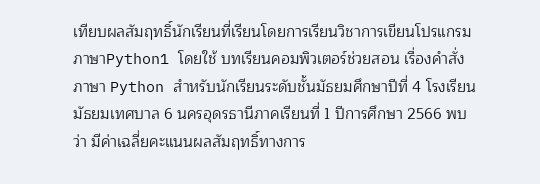เทียบผลสัมฤทธิ์นักเรียนที่เรียนโดยการเรียนวิชาการเขียนโปรแกรมภาษาPython1 โดยใช้ บทเรียนคอมพิวเตอร์ช่วยสอน เรื่องคำสั่งภาษา Python สำหรับนักเรียนระดับชั้นมัธยมศึกษาปีที่ 4 โรงเรียน มัธยมเทศบาล 6 นครอุดรธานีภาคเรียนที่ 1 ปีการศึกษา 2566 พบว่า มีค่าเฉลี่ยคะแนนผลสัมฤทธิ์ทางการ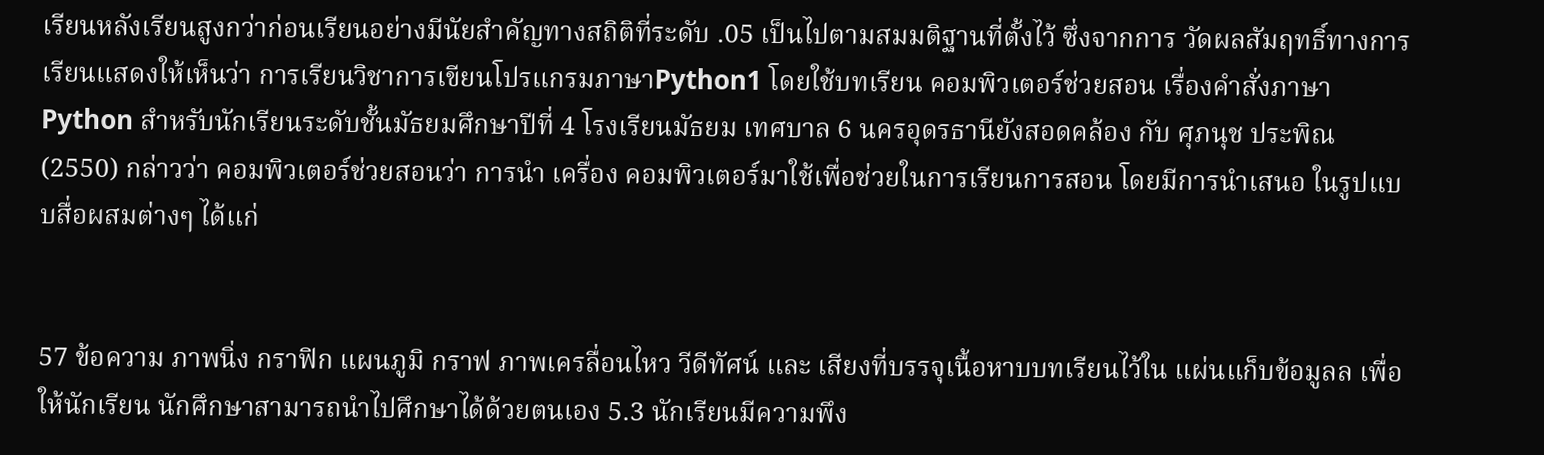เรียนหลังเรียนสูงกว่าก่อนเรียนอย่างมีนัยสำคัญทางสถิติที่ระดับ .05 เป็นไปตามสมมติฐานที่ตั้งไว้ ซึ่งจากการ วัดผลสัมฤทธิ์ทางการเรียนแสดงให้เห็นว่า การเรียนวิชาการเขียนโปรแกรมภาษาPython1 โดยใช้บทเรียน คอมพิวเตอร์ช่วยสอน เรื่องคำสั่งภาษา Python สำหรับนักเรียนระดับชั้นมัธยมศึกษาปีที่ 4 โรงเรียนมัธยม เทศบาล 6 นครอุดรธานียังสอดคล้อง กับ ศุภนุช ประพิณ (2550) กล่าวว่า คอมพิวเตอร์ช่วยสอนว่า การนำ เครื่อง คอมพิวเตอร์มาใช้เพื่อช่วยในการเรียนการสอน โดยมีการนำเสนอ ในรูปแบบสื่อผสมต่างๆ ได้แก่


57 ข้อความ ภาพนิ่ง กราฟิก แผนภูมิ กราฟ ภาพเครลื่อนไหว วีดีทัศน์ และ เสียงที่บรรจุเนื้อหาบบทเรียนไว้ใน แผ่นแก็บข้อมูลล เพื่อให้นักเรียน นักศึกษาสามารถนำไปศึกษาได้ด้วยตนเอง 5.3 นักเรียนมีความพึง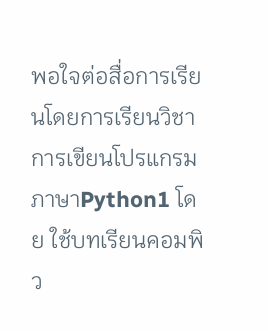พอใจต่อสื่อการเรียนโดยการเรียนวิชาการเขียนโปรแกรมภาษาPython1 โดย ใช้บทเรียนคอมพิว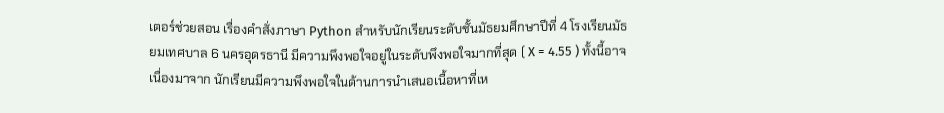เตอร์ช่วยสอน เรื่องคำสั่งภาษา Python สำหรับนักเรียนระดับชั้นมัธยมศึกษาปีที่ 4 โรงเรียนมัธยมเทศบาล 6 นครอุดรธานี มีความพึงพอใจอยู่ในระดับพึงพอใจมากที่สุด ( X = 4.55 ) ทั้งนี้อาจ เนื่องมาจาก นักเรียนมีความพึงพอใจในด้านการนำเสนอเนื้อหาที่เห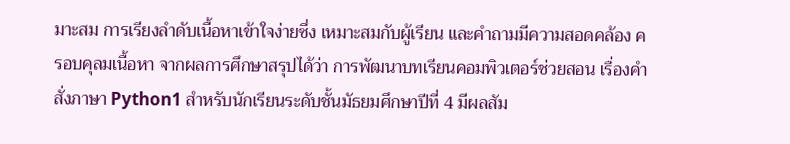มาะสม การเรียงลำดับเนื้อหาเข้าใจง่ายซึ่ง เหมาะสมกับผู้เรียน และคำถามมีความสอดคล้อง ครอบคุลมเนื้อหา จากผลการศึกษาสรุปได้ว่า การพัฒนาบทเรียนคอมพิวเตอร์ช่วยสอน เรื่องคำสั่งภาษา Python1 สำหรับนักเรียนระดับชั้นมัธยมศึกษาปีที่ 4 มีผลสัม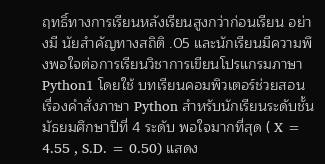ฤทธิ์ทางการเรียนหลังเรียนสูงกว่าก่อนเรียน อย่างมี นัยสำคัญทางสถิติ .05 และนักเรียนมีความพึงพอใจต่อการเรียนวิชาการเขียนโปรแกรมภาษาPython1 โดยใช้ บทเรียนคอมพิวเตอร์ช่วยสอน เรื่องคำสั่งภาษา Python สำหรับนักเรียนระดับชั้นมัธยมศึกษาปีที่ 4 ระดับ พอใจมากที่สุด ( X = 4.55 , S.D. = 0.50) แสดง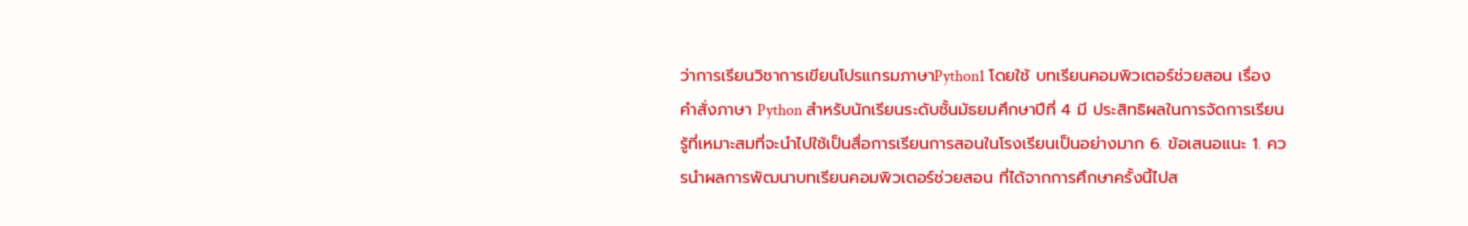ว่าการเรียนวิชาการเขียนโปรแกรมภาษาPython1 โดยใช้ บทเรียนคอมพิวเตอร์ช่วยสอน เรื่องคำสั่งภาษา Python สำหรับนักเรียนระดับชั้นมัธยมศึกษาปีที่ 4 มี ประสิทธิผลในการจัดการเรียนรู้ที่เหมาะสมที่จะนำไปใช้เป็นสื่อการเรียนการสอนในโรงเรียนเป็นอย่างมาก 6. ข้อเสนอแนะ 1. ควรนำผลการพัฒนาบทเรียนคอมพิวเตอร์ช่วยสอน ที่ได้จากการศึกษาครั้งนี้ไปส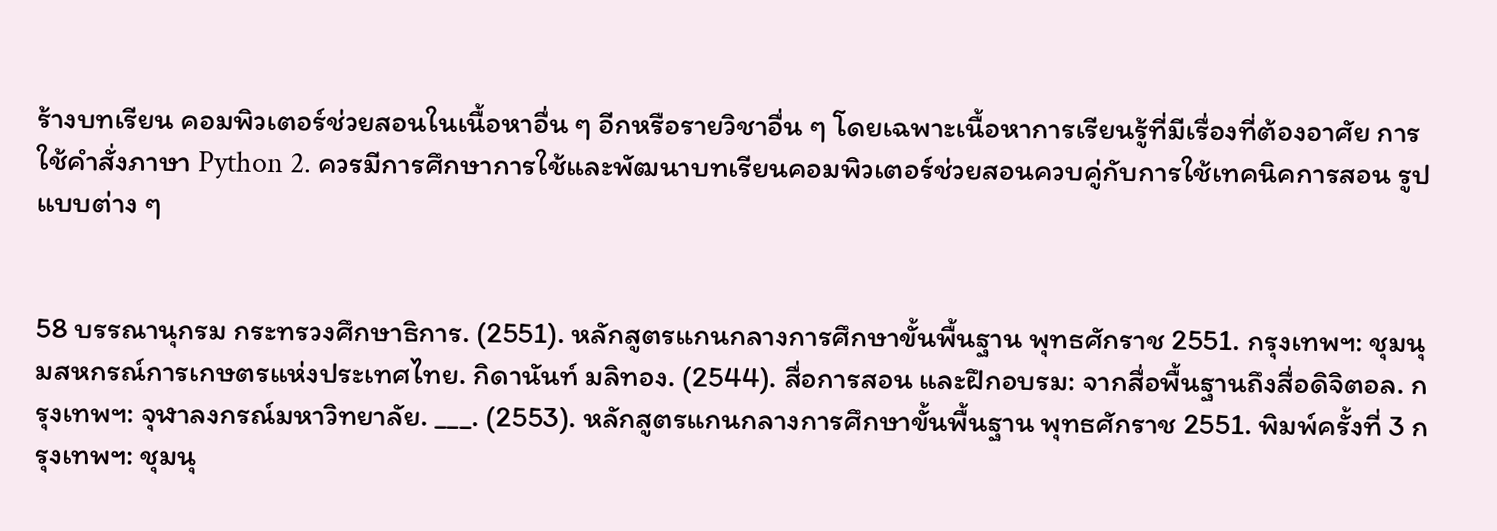ร้างบทเรียน คอมพิวเตอร์ช่วยสอนในเนื้อหาอื่น ๆ อีกหรือรายวิชาอื่น ๆ โดยเฉพาะเนื้อหาการเรียนรู้ที่มีเรื่องที่ต้องอาศัย การใช้คำสั่งภาษา Python 2. ควรมีการศึกษาการใช้และพัฒนาบทเรียนคอมพิวเตอร์ช่วยสอนควบคู่กับการใช้เทคนิคการสอน รูปแบบต่าง ๆ


58 บรรณานุกรม กระทรวงศึกษาธิการ. (2551). หลักสูตรแกนกลางการศึกษาขั้นพื้นฐาน พุทธศักราช 2551. กรุงเทพฯ: ชุมนุมสหกรณ์การเกษตรแห่งประเทศไทย. กิดานันท์ มลิทอง. (2544). สื่อการสอน และฝึกอบรม: จากสื่อพื้นฐานถึงสื่อดิจิตอล. กรุงเทพฯ: จุฬาลงกรณ์มหาวิทยาลัย. ___. (2553). หลักสูตรแกนกลางการศึกษาขั้นพื้นฐาน พุทธศักราช 2551. พิมพ์ครั้งที่ 3 กรุงเทพฯ: ชุมนุ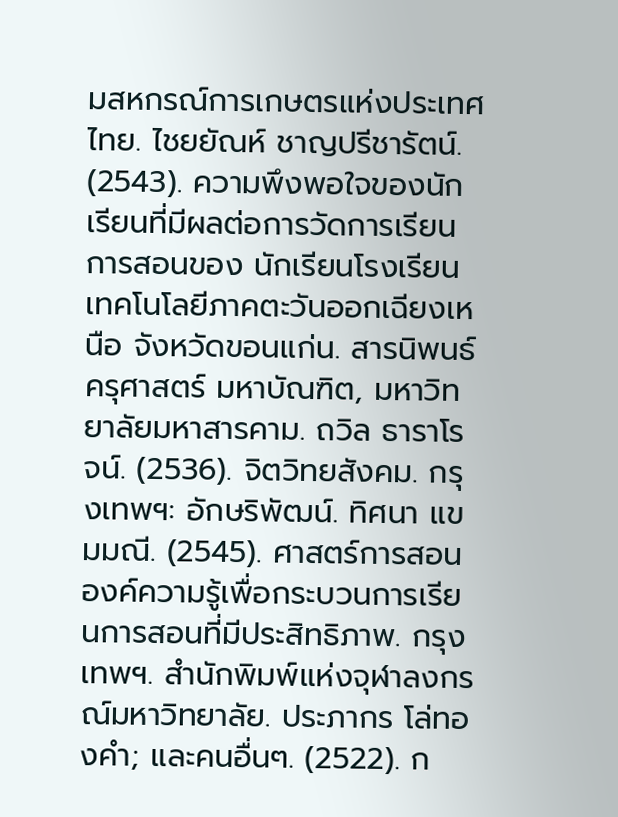มสหกรณ์การเกษตรแห่งประเทศไทย. ไชยยัณห์ ชาญปรีชารัตน์. (2543). ความพึงพอใจของนักเรียนที่มีผลต่อการวัดการเรียนการสอนของ นักเรียนโรงเรียนเทคโนโลยีภาคตะวันออกเฉียงเหนือ จังหวัดขอนแก่น. สารนิพนธ์ครุศาสตร์ มหาบัณฑิต, มหาวิทยาลัยมหาสารคาม. ถวิล ธาราโรจน์. (2536). จิตวิทยสังคม. กรุงเทพฯ: อักษริพัฒน์. ทิศนา แขมมณี. (2545). ศาสตร์การสอน องค์ความรู้เพื่อกระบวนการเรียนการสอนที่มีประสิทธิภาพ. กรุงเทพฯ. สำนักพิมพ์แห่งจุฬาลงกรณ์มหาวิทยาลัย. ประภากร โล่ทองคํา; และคนอื่นๆ. (2522). ก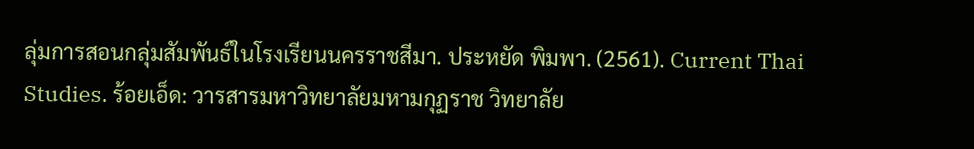ลุ่มการสอนกลุ่มสัมพันธ์ในโรงเรียนนครราชสีมา. ประหยัด พิมพา. (2561). Current Thai Studies. ร้อยเอ็ด: วารสารมหาวิทยาลัยมหามกุฏราช วิทยาลัย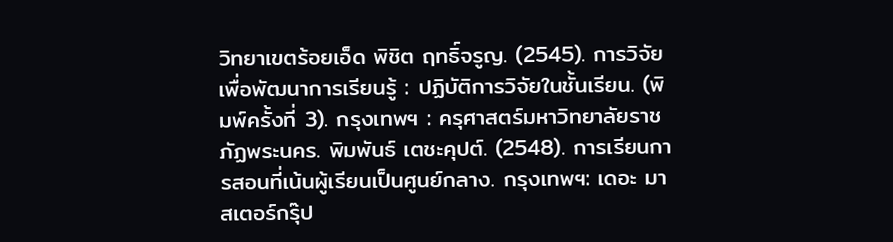วิทยาเขตร้อยเอ็ด พิชิต ฤทธิ์จรูญ. (2545). การวิจัยเพื่อพัฒนาการเรียนรู้ : ปฏิบัติการวิจัยในชั้นเรียน. (พิมพ์ครั้งที่ 3). กรุงเทพฯ : ครุศาสตร์มหาวิทยาลัยราชภัฏพระนคร. พิมพันธ์ เตชะคุปต์. (2548). การเรียนการสอนที่เน้นผู้เรียนเป็นศูนย์กลาง. กรุงเทพฯ: เดอะ มาสเตอร์กรุ๊ป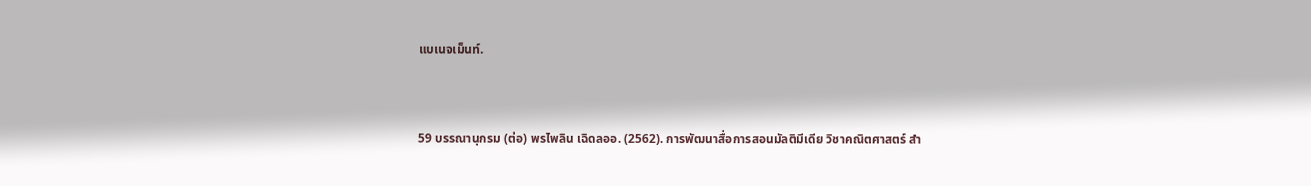แบเนจเม็นท์.


59 บรรณานุกรม (ต่อ) พรไพลิน เฉิดลออ. (2562). การพัฒนาสื่อการสอนมัลติมีเดีย วิชาคณิตศาสตร์ สำ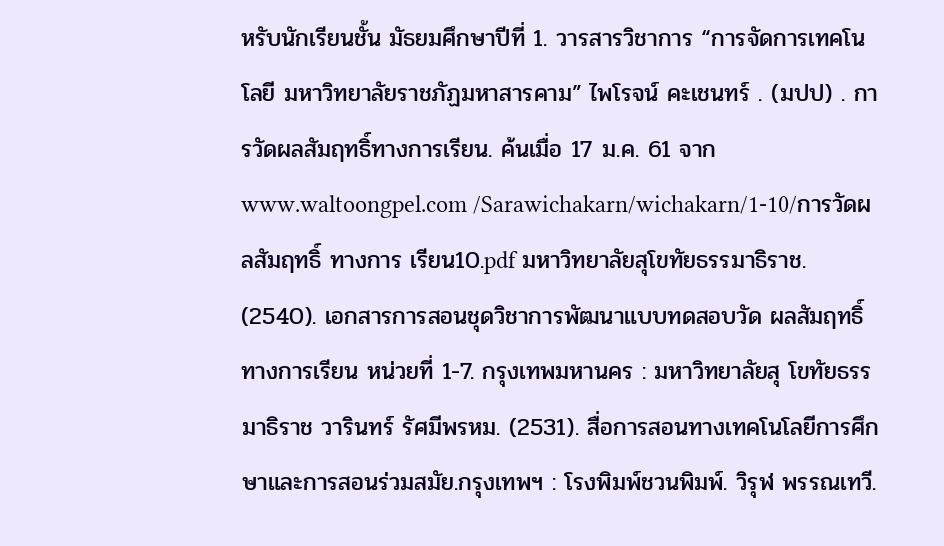หรับนักเรียนชั้น มัธยมศึกษาปีที่ 1. วารสารวิชาการ “การจัดการเทคโนโลยี มหาวิทยาลัยราชภัฏมหาสารคาม” ไพโรจน์ คะเชนทร์ . (มปป) . การวัดผลสัมฤทธิ์ทางการเรียน. ค้นเมื่อ 17 ม.ค. 61 จาก www.waltoongpel.com /Sarawichakarn/wichakarn/1-10/การวัดผลสัมฤทธิ์ ทางการ เรียน10.pdf มหาวิทยาลัยสุโขทัยธรรมาธิราช. (2540). เอกสารการสอนชุดวิชาการพัฒนาแบบทดสอบวัด ผลสัมฤทธิ์ทางการเรียน หน่วยที่ 1-7. กรุงเทพมหานคร : มหาวิทยาลัยสุ โขทัยธรรมาธิราช วารินทร์ รัศมีพรหม. (2531). สื่อการสอนทางเทคโนโลยีการศึกษาและการสอนร่วมสมัย.กรุงเทพฯ : โรงพิมพ์ชวนพิมพ์. วิรุฬ พรรณเทวี.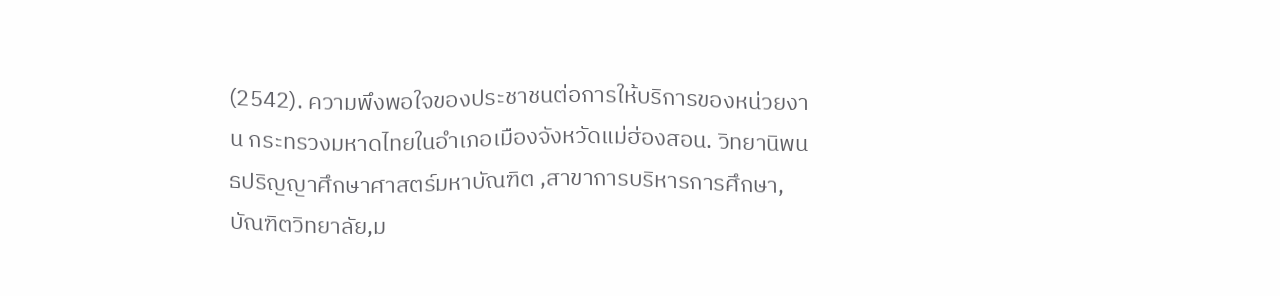(2542). ความพึงพอใจของประชาชนต่อการให้บริการของหน่วยงาน กระทรวงมหาดไทยในอำเภอเมืองจังหวัดแม่ฮ่องสอน. วิทยานิพนธปริญญาศึกษาศาสตร์มหาบัณฑิต ,สาขาการบริหารการศึกษา, บัณฑิตวิทยาลัย,ม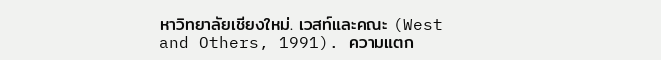หาวิทยาลัยเชียงใหม่. เวสท์และคณะ (West and Others, 1991). ความแตก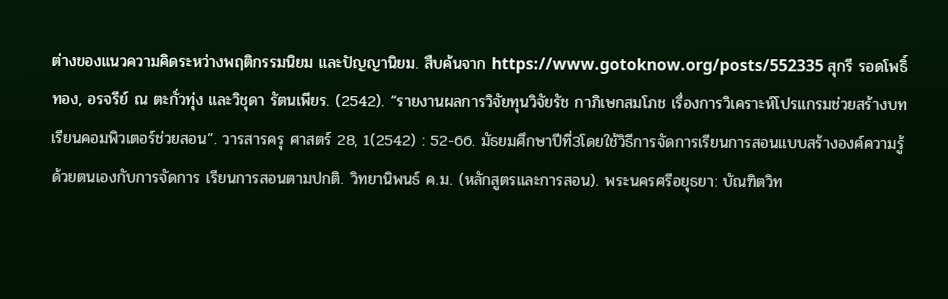ต่างของแนวความคิดระหว่างพฤติกรรมนิยม และปัญญานิยม. สืบค้นจาก https://www.gotoknow.org/posts/552335 สุกรี รอดโพธิ์ ทอง, อรจรีย์ ณ ตะกั่วทุ่ง และวิชุดา รัตนเพียร. (2542). “รายงานผลการวิจัยทุนวิจัยรัช กาภิเษกสมโภช เรื่องการวิเคราะห์โปรแกรมช่วยสร้างบทเรียนคอมพิวเตอร์ช่วยสอน”. วารสารครุ ศาสตร์ 28, 1(2542) : 52-66. มัธยมศึกษาปีที่3โดยใช้วิธีการจัดการเรียนการสอนแบบสร้างองค์ความรู้ด้วยตนเองกับการจัดการ เรียนการสอนตามปกติ. วิทยานิพนธ์ ค.ม. (หลักสูตรและการสอน). พระนครศรีอยุธยา: บัณฑิตวิท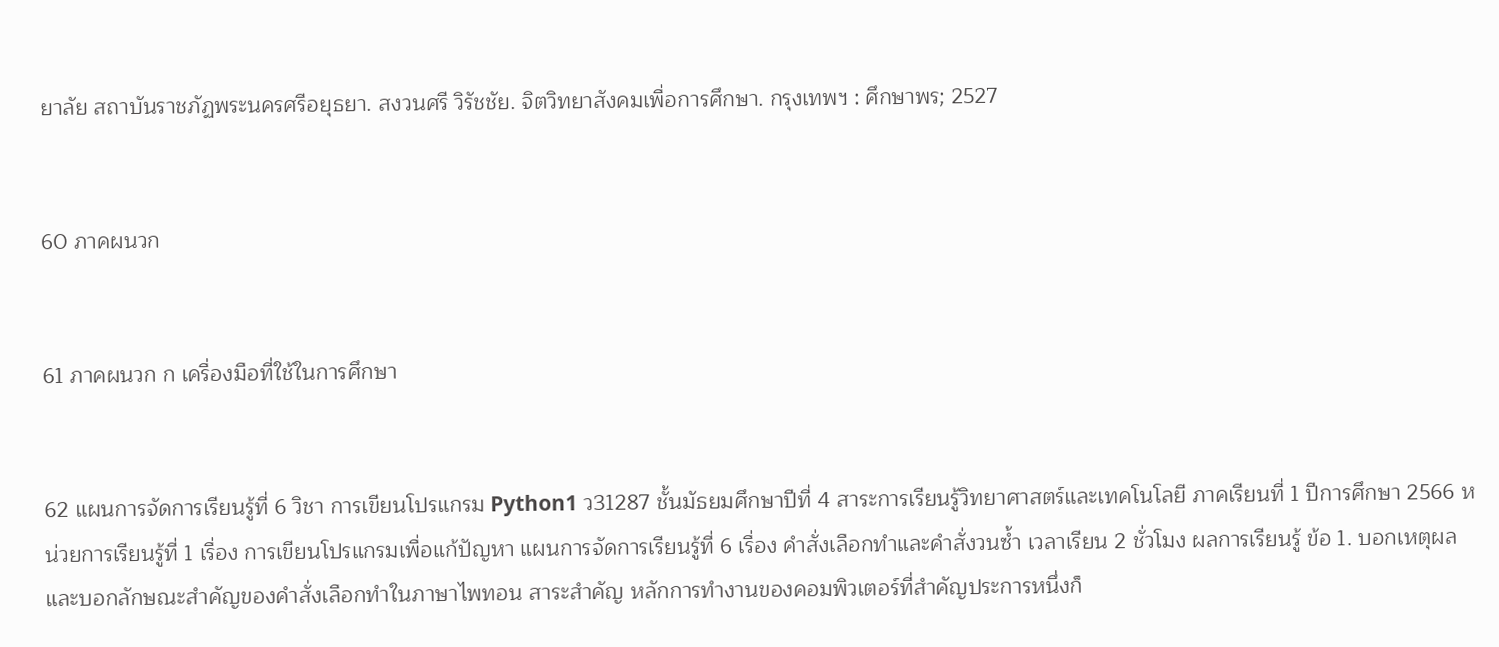ยาลัย สถาบันราชภัฏพระนครศรีอยุธยา. สงวนศรี วิรัชชัย. จิตวิทยาสังคมเพื่อการศึกษา. กรุงเทพฯ : ศึกษาพร; 2527


60 ภาคผนวก


61 ภาคผนวก ก เครื่องมือที่ใช้ในการศึกษา


62 แผนการจัดการเรียนรู้ที่ 6 วิชา การเขียนโปรแกรม Python1 ว31287 ชั้นมัธยมศึกษาปีที่ 4 สาระการเรียนรู้วิทยาศาสตร์และเทคโนโลยี ภาคเรียนที่ 1 ปีการศึกษา 2566 หน่วยการเรียนรู้ที่ 1 เรื่อง การเขียนโปรแกรมเพื่อแก้ปัญหา แผนการจัดการเรียนรู้ที่ 6 เรื่อง คำสั่งเลือกทำและคำสั่งวนซ้ำ เวลาเรียน 2 ชั่วโมง ผลการเรียนรู้ ข้อ 1. บอกเหตุผลและบอกลักษณะสำคัญของคำสั่งเลือกทำในภาษาไพทอน สาระสำคัญ หลักการทำงานของคอมพิวเตอร์ที่สำคัญประการหนึ่งก็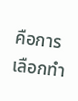คือการเลือกทำ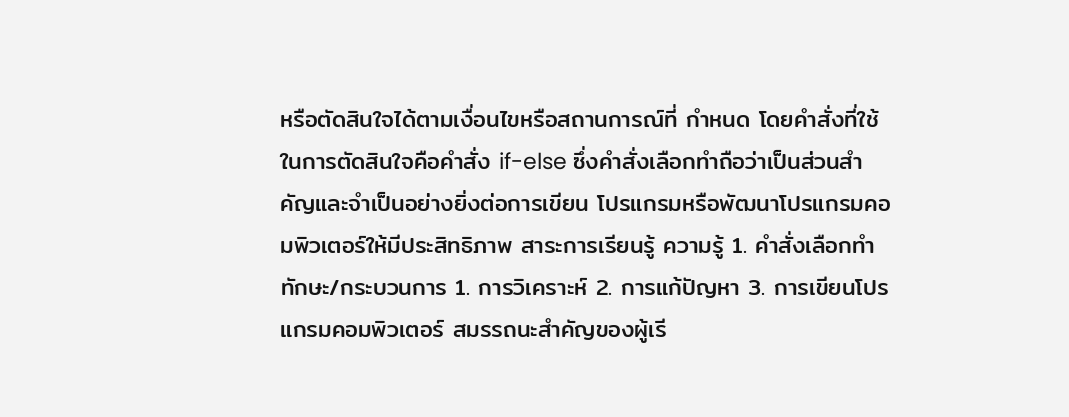หรือตัดสินใจได้ตามเงื่อนไขหรือสถานการณ์ที่ กำหนด โดยคำสั่งที่ใช้ในการตัดสินใจคือคำสั่ง if-else ซึ่งคำสั่งเลือกทำถือว่าเป็นส่วนสำคัญและจำเป็นอย่างยิ่งต่อการเขียน โปรแกรมหรือพัฒนาโปรแกรมคอมพิวเตอร์ให้มีประสิทธิภาพ สาระการเรียนรู้ ความรู้ 1. คำสั่งเลือกทำ ทักษะ/กระบวนการ 1. การวิเคราะห์ 2. การแก้ปัญหา 3. การเขียนโปรแกรมคอมพิวเตอร์ สมรรถนะสำคัญของผู้เรี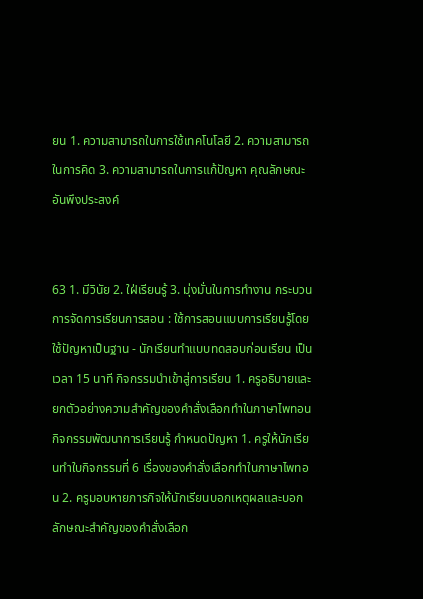ยน 1. ความสามารถในการใช้เทคโนโลยี 2. ความสามารถในการคิด 3. ความสามารถในการแก้ปัญหา คุณลักษณะอันพึงประสงค์


63 1. มีวินัย 2. ใฝ่เรียนรู้ 3. มุ่งมั่นในการทำงาน กระบวนการจัดการเรียนการสอน : ใช้การสอนแบบการเรียนรู้โดยใช้ปัญหาเป็นฐาน - นักเรียนทำแบบทดสอบก่อนเรียน เป็นเวลา 15 นาที กิจกรรมนำเข้าสู่การเรียน 1. ครูอธิบายและยกตัวอย่างความสำคัญของคำสั่งเลือกทำในภาษาไพทอน กิจกรรมพัฒนาการเรียนรู้ กำหนดปัญหา 1. ครูให้นักเรียนทำใบกิจกรรมที่ 6 เรื่องของคำสั่งเลือกทำในภาษาไพทอน 2. ครูมอบหายภารกิจให้นักเรียนบอกเหตุผลและบอกลักษณะสำคัญของคำสั่งเลือก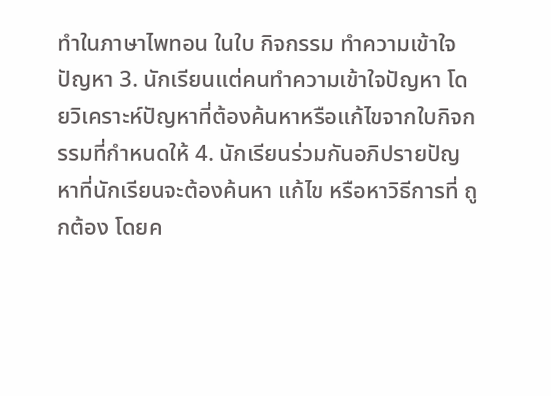ทำในภาษาไพทอน ในใบ กิจกรรม ทำความเข้าใจปัญหา 3. นักเรียนแต่คนทำความเข้าใจปัญหา โดยวิเคราะห์ปัญหาที่ต้องค้นหาหรือแก้ไขจากใบกิจกรรมที่กำหนดให้ 4. นักเรียนร่วมกันอภิปรายปัญหาที่นักเรียนจะต้องค้นหา แก้ไข หรือหาวิธีการที่ ถูกต้อง โดยค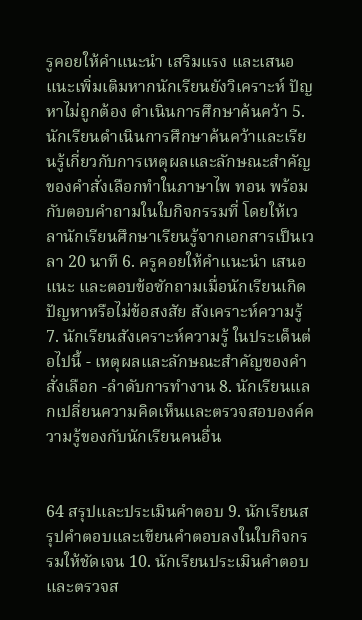รูคอยให้คำแนะนำ เสริมแรง และเสนอแนะเพิ่มเติมหากนักเรียนยังวิเคราะห์ ปัญหาไม่ถูกต้อง ดำเนินการศึกษาค้นคว้า 5. นักเรียนดำเนินการศึกษาค้นคว้าและเรียนรู้เกี่ยวกับการเหตุผลและลักษณะสำคัญของคำสั่งเลือกทำในภาษาไพ ทอน พร้อมกับตอบคำถามในใบกิจกรรมที่ โดยให้เวลานักเรียนศึกษาเรียนรู้จากเอกสารเป็นเวลา 20 นาที 6. ครูคอยให้คำแนะนำ เสนอแนะ และตอบข้อซักถามเมื่อนักเรียนเกิดปัญหาหรือไม่ข้อสงสัย สังเคราะห์ความรู้ 7. นักเรียนสังเคราะห์ความรู้ ในประเด็นต่อไปนี้ - เหตุผลและลักษณะสำคัญของคำสั่งเลือก -ลำดับการทำงาน 8. นักเรียนแลกเปลี่ยนความคิดเห็นและตรวจสอบองค์ความรู้ของกับนักเรียนคนอื่น


64 สรุปและประเมินคำตอบ 9. นักเรียนสรุปคำตอบและเขียนคำตอบลงในใบกิจกรรมให้ชัดเจน 10. นักเรียนประเมินคำตอบและตรวจส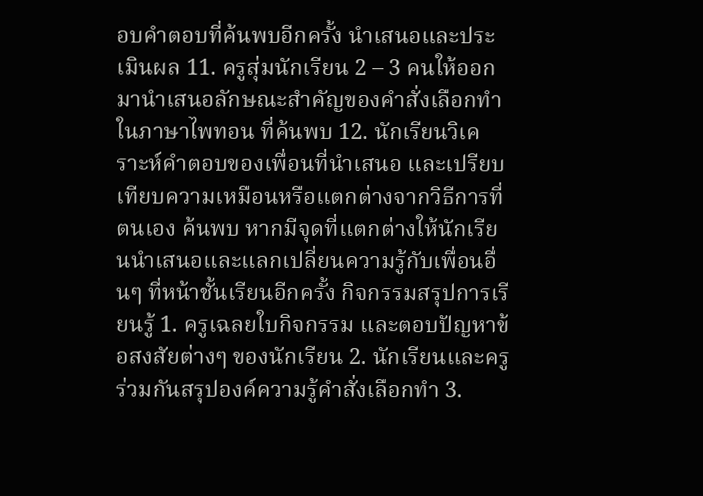อบคำตอบที่ค้นพบอีกครั้ง นำเสนอและประเมินผล 11. ครูสุ่มนักเรียน 2 – 3 คนให้ออกมานำเสนอลักษณะสำคัญของคำสั่งเลือกทำในภาษาไพทอน ที่ค้นพบ 12. นักเรียนวิเคราะห์คำตอบของเพื่อนที่นำเสนอ และเปรียบเทียบความเหมือนหรือแตกต่างจากวิธีการที่ตนเอง ค้นพบ หากมีจุดที่แตกต่างให้นักเรียนนำเสนอและแลกเปลี่ยนความรู้กับเพื่อนอื่นๆ ที่หน้าชั้นเรียนอีกครั้ง กิจกรรมสรุปการเรียนรู้ 1. ครูเฉลยใบกิจกรรม และตอบปัญหาข้อสงสัยต่างๆ ของนักเรียน 2. นักเรียนและครูร่วมกันสรุปองค์ความรู้คำสั่งเลือกทำ 3.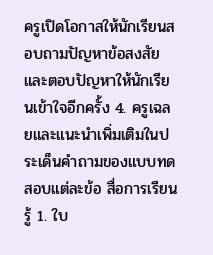ครูเปิดโอกาสให้นักเรียนสอบถามปัญหาข้อสงสัย และตอบปัญหาให้นักเรียนเข้าใจอีกครั้ง 4. ครูเฉลยและแนะนำเพิ่มเติมในประเด็นคำถามของแบบทดสอบแต่ละข้อ สื่อการเรียนรู้ 1. ใบ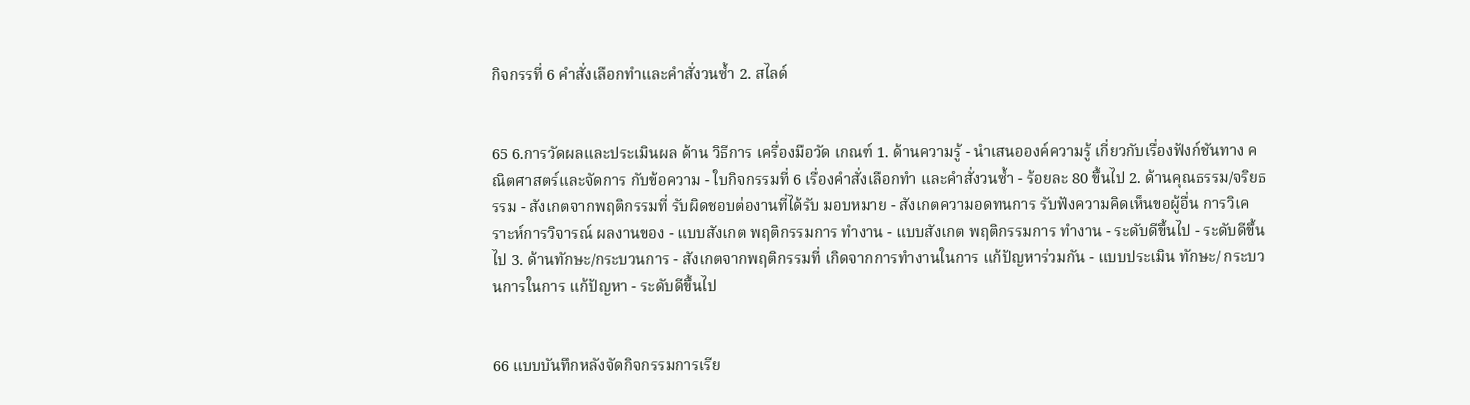กิจกรรที่ 6 คำสั่งเลือกทำและคำสั่งวนซ้ำ 2. สไลด์


65 6.การวัดผลและประเมินผล ด้าน วิธีการ เครื่องมือวัด เกณฑ์ 1. ด้านความรู้ - นำเสนอองค์ความรู้ เกี่ยวกับเรื่องฟังก์ชันทาง คณิตศาสตร์และจัดการ กับข้อความ - ใบกิจกรรมที่ 6 เรื่องคำสั่งเลือกทำ และคำสั่งวนซ้ำ - ร้อยละ 80 ขึ้นไป 2. ด้านคุณธรรม/จริยธรรม - สังเกตจากพฤติกรรมที่ รับผิดชอบต่องานที่ได้รับ มอบหมาย - สังเกตความอดทนการ รับฟังความคิดเห็นขอผู้อื่น การวิเคราะห์การวิจารณ์ ผลงานของ - แบบสังเกต พฤติกรรมการ ทำงาน - แบบสังเกต พฤติกรรมการ ทำงาน - ระดับดีขึ้นไป - ระดับดีขึ้นไป 3. ด้านทักษะ/กระบวนการ - สังเกตจากพฤติกรรมที่ เกิดจากการทำงานในการ แก้ปัญหาร่วมกัน - แบบประเมิน ทักษะ/ กระบวนการในการ แก้ปัญหา - ระดับดีขึ้นไป


66 แบบบันทึกหลังจัดกิจกรรมการเรีย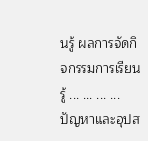นรู้ ผลการจัดกิจกรรมการเรียนรู้ ... ... ... ... ปัญหาและอุปส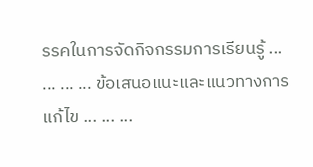รรคในการจัดกิจกรรมการเรียนรู้ ... ... ... ... ข้อเสนอแนะและแนวทางการแก้ไข ... ... ...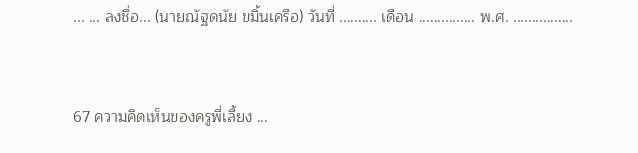... ... ลงชื่อ... (นายณัฐดนัย ขมิ้นเครือ) วันที่ .......... เดือน ............... พ.ศ. ................


67 ความคิดเห็นของครูพี่เลี้ยง ...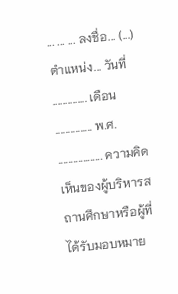... ... ... ลงชื่อ... (...) ตำแหน่ง... วันที่ .............. เดือน ............... พ.ศ. .................. ความคิดเห็นของผู้บริหารสถานศึกษาหรือผู้ที่ได้รับมอบหมาย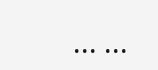... ...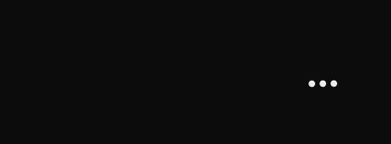...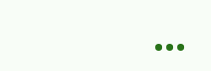...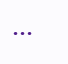...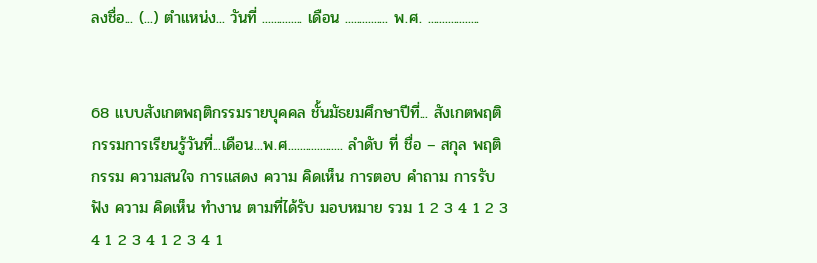ลงชื่อ... (...) ตำแหน่ง... วันที่ .............. เดือน ............... พ.ศ. ..................


68 แบบสังเกตพฤติกรรมรายบุคคล ชั้นมัธยมศึกษาปีที่... สังเกตพฤติกรรมการเรียนรู้วันที่...เดือน...พ.ศ................... ลำดับ ที่ ชื่อ – สกุล พฤติกรรม ความสนใจ การแสดง ความ คิดเห็น การตอบ คำถาม การรับฟัง ความ คิดเห็น ทำงาน ตามที่ได้รับ มอบหมาย รวม 1 2 3 4 1 2 3 4 1 2 3 4 1 2 3 4 1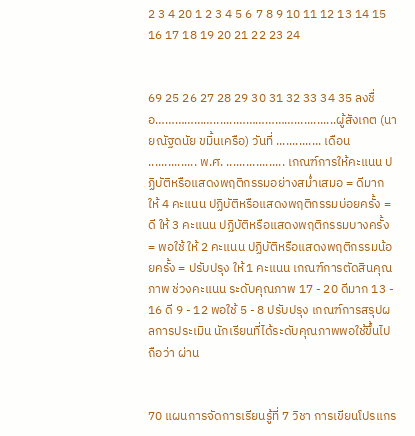2 3 4 20 1 2 3 4 5 6 7 8 9 10 11 12 13 14 15 16 17 18 19 20 21 22 23 24


69 25 26 27 28 29 30 31 32 33 34 35 ลงชื่อ……………….......……………….............ผู้สังเกต (นายณัฐดนัย ขมิ้นเครือ) วันที่ .............. เดือน ............... พ.ศ. .................. เกณฑ์การให้คะแนน ปฏิบัติหรือแสดงพฤติกรรมอย่างสม่ำเสมอ = ดีมาก ให้ 4 คะแนน ปฏิบัติหรือแสดงพฤติกรรมบ่อยครั้ง = ดี ให้ 3 คะแนน ปฏิบัติหรือแสดงพฤติกรรมบางครั้ง = พอใช้ ให้ 2 คะแนน ปฏิบัติหรือแสดงพฤติกรรมน้อยครั้ง = ปรับปรุง ให้ 1 คะแนน เกณฑ์การตัดสินคุณภาพ ช่วงคะแนน ระดับคุณภาพ 17 - 20 ดีมาก 13 - 16 ดี 9 - 12 พอใช้ 5 - 8 ปรับปรุง เกณฑ์การสรุปผลการประเมิน นักเรียนที่ได้ระดับคุณภาพพอใช้ขึ้นไป ถือว่า ผ่าน


70 แผนการจัดการเรียนรู้ที่ 7 วิชา การเขียนโปรแกร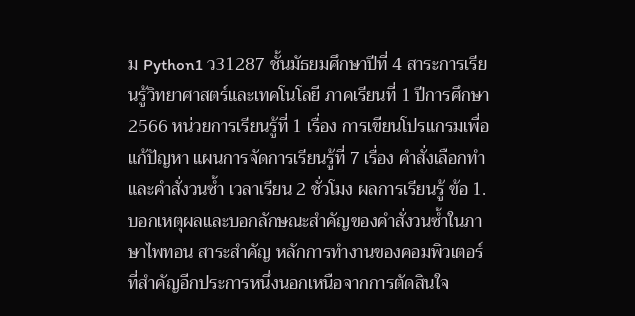ม Python1 ว31287 ชั้นมัธยมศึกษาปีที่ 4 สาระการเรียนรู้วิทยาศาสตร์และเทคโนโลยี ภาคเรียนที่ 1 ปีการศึกษา 2566 หน่วยการเรียนรู้ที่ 1 เรื่อง การเขียนโปรแกรมเพื่อแก้ปัญหา แผนการจัดการเรียนรู้ที่ 7 เรื่อง คำสั่งเลือกทำและคำสั่งวนซ้ำ เวลาเรียน 2 ชั่วโมง ผลการเรียนรู้ ข้อ 1. บอกเหตุผลและบอกลักษณะสำคัญของคำสั่งวนซ้ำในภาษาไพทอน สาระสำคัญ หลักการทำงานของคอมพิวเตอร์ที่สำคัญอีกประการหนึ่งนอกเหนือจากการตัดสินใจ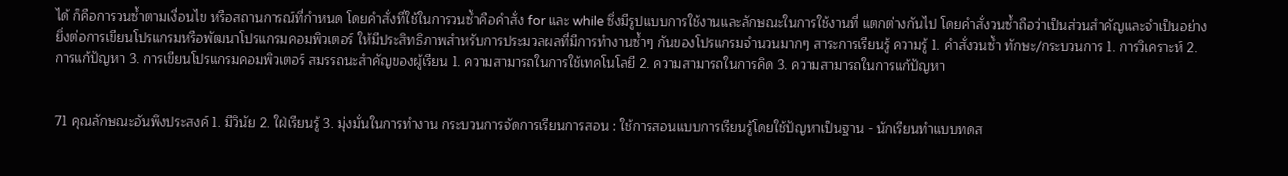ได้ ก็คือการวนซ้ำตามเงื่อนไข หรือสถานการณ์ที่กำหนด โดยคำสั่งที่ใช้ในการวนซ้ำคือคำสั่ง for และ while ซึ่งมีรูปแบบการใช้งานและลักษณะในการใช้งานที่ แตกต่างกันไป โดยคำสั่งวนซ้ำถือว่าเป็นส่วนสำคัญและจำเป็นอย่างยิ่งต่อการเขียนโปรแกรมหรือพัฒนาโปรแกรมคอมพิวเตอร์ ให้มีประสิทธิภาพสำหรับการประมวลผลที่มีการทำงานซ้ำๆ กันของโปรแกรมจำนวนมากๆ สาระการเรียนรู้ ความรู้ 1. คำสั่งวนซ้ำ ทักษะ/กระบวนการ 1. การวิเคราะห์ 2. การแก้ปัญหา 3. การเขียนโปรแกรมคอมพิวเตอร์ สมรรถนะสำคัญของผู้เรียน 1. ความสามารถในการใช้เทคโนโลยี 2. ความสามารถในการคิด 3. ความสามารถในการแก้ปัญหา


71 คุณลักษณะอันพึงประสงค์ 1. มีวินัย 2. ใฝ่เรียนรู้ 3. มุ่งมั่นในการทำงาน กระบวนการจัดการเรียนการสอน : ใช้การสอนแบบการเรียนรู้โดยใช้ปัญหาเป็นฐาน - นักเรียนทำแบบทดส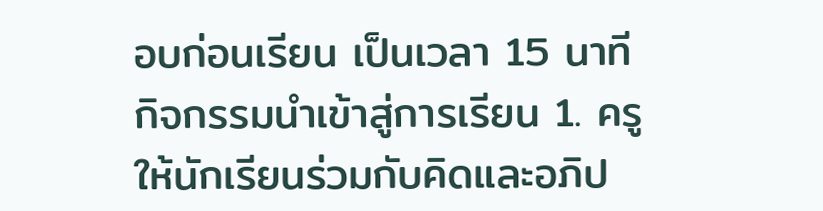อบก่อนเรียน เป็นเวลา 15 นาที กิจกรรมนำเข้าสู่การเรียน 1. ครูให้นักเรียนร่วมกับคิดและอภิป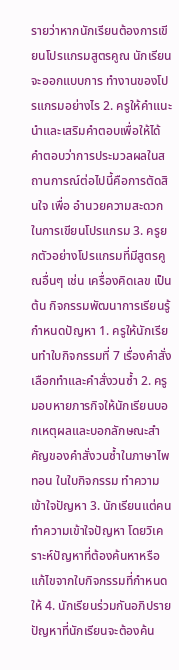รายว่าหากนักเรียนต้องการเขียนโปรแกรมสูตรคูณ นักเรียนจะออกแบบการ ทำงานของโปรแกรมอย่างไร 2. ครูให้คำแนะนำและเสริมคำตอบเพื่อให้ได้คำตอบว่าการประมวลผลในสถานการณ์ต่อไปนี้คือการตัดสินใจ เพื่อ อำนวยความสะดวกในการเขียนโปรแกรม 3. ครูยกตัวอย่างโปรแกรมที่มีสูตรคูณอื่นๆ เช่น เครื่องคิดเลข เป็นต้น กิจกรรมพัฒนาการเรียนรู้ กำหนดปัญหา 1. ครูให้นักเรียนทำใบกิจกรรมที่ 7 เรื่องคำสั่งเลือกทำและคำสั่งวนซ้ำ 2. ครูมอบหายภารกิจให้นักเรียนบอกเหตุผลและบอกลักษณะสำคัญของคำสั่งวนซ้ำในภาษาไพทอน ในใบกิจกรรม ทำความเข้าใจปัญหา 3. นักเรียนแต่คนทำความเข้าใจปัญหา โดยวิเคราะห์ปัญหาที่ต้องค้นหาหรือแก้ไขจากใบกิจกรรมที่กำหนดให้ 4. นักเรียนร่วมกันอภิปรายปัญหาที่นักเรียนจะต้องค้น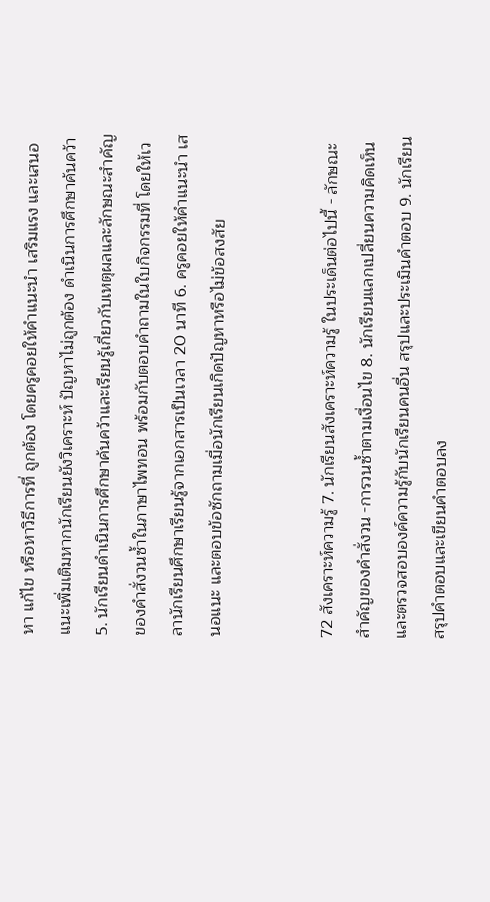หา แก้ไข หรือหาวิธีการที่ ถูกต้อง โดยครูคอยให้คำแนะนำ เสริมแรง และเสนอแนะเพิ่มเติมหากนักเรียนยังวิเคราะห์ ปัญหาไม่ถูกต้อง ดำเนินการศึกษาค้นคว้า 5. นักเรียนดำเนินการศึกษาค้นคว้าและเรียนรู้เกี่ยวกับเหตุผลและลักษณะสำคัญของคำสั่งวนซ้ำในภาษาไพทอน พร้อมกับตอบคำถามในใบกิจกรรมที่ โดยให้เวลานักเรียนศึกษาเรียนรู้จากเอกสารเป็นเวลา 20 นาที 6. ครูคอยให้คำแนะนำ เสนอแนะ และตอบข้อซักถามเมื่อนักเรียนเกิดปัญหาหรือไม่ข้อสงสัย


72 สังเคราะห์ความรู้ 7. นักเรียนสังเคราะห์ความรู้ ในประเด็นต่อไปนี้ - ลักษณะสำคัญของคำสั่งวน -การวนซ้ำตามเงื่อนไข 8. นักเรียนแลกเปลี่ยนความคิดเห็นและตรวจสอบองค์ความรู้กับนักเรียนคนอื่น สรุปและประเมินคำตอบ 9. นักเรียนสรุปคำตอบและเขียนคำตอบลง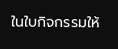ในใบกิจกรรมให้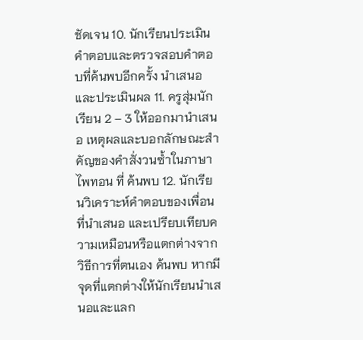ชัดเจน 10. นักเรียนประเมินคำตอบและตรวจสอบคำตอบที่ค้นพบอีกครั้ง นำเสนอและประเมินผล 11. ครูสุ่มนักเรียน 2 – 3 ให้ออกมานำเสนอ เหตุผลและบอกลักษณะสำคัญของคำสั่งวนซ้ำในภาษาไพทอน ที่ ค้นพบ 12. นักเรียนวิเคราะห์คำตอบของเพื่อนที่นำเสนอ และเปรียบเทียบความเหมือนหรือแตกต่างจากวิธีการที่ตนเอง ค้นพบ หากมีจุดที่แตกต่างให้นักเรียนนำเสนอและแลก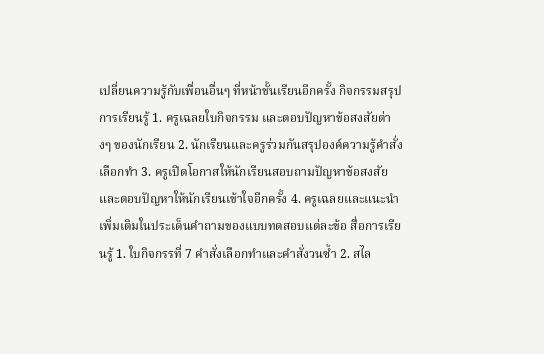เปลี่ยนความรู้กับเพื่อนอื่นๆ ที่หน้าชั้นเรียนอีกครั้ง กิจกรรมสรุปการเรียนรู้ 1. ครูเฉลยใบกิจกรรม และตอบปัญหาข้อสงสัยต่างๆ ของนักเรียน 2. นักเรียนและครูร่วมกันสรุปองค์ความรู้คำสั่งเลือกทำ 3. ครูเปิดโอกาสให้นักเรียนสอบถามปัญหาข้อสงสัย และตอบปัญหาให้นักเรียนเข้าใจอีกครั้ง 4. ครูเฉลยและแนะนำเพิ่มเติมในประเด็นคำถามของแบบทดสอบแต่ละข้อ สื่อการเรียนรู้ 1. ใบกิจกรรที่ 7 คำสั่งเลือกทำและคำสั่งวนซ้ำ 2. สไล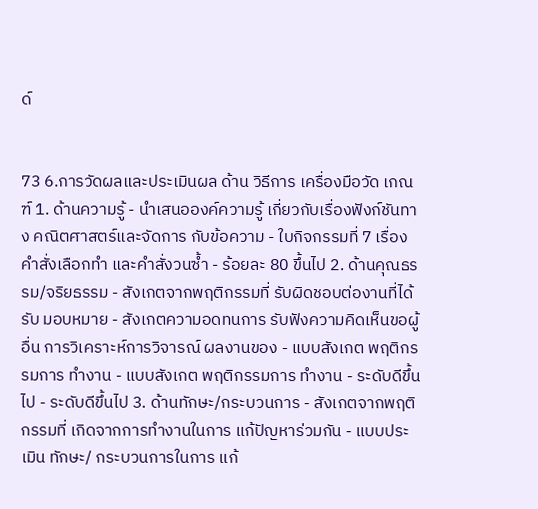ด์


73 6.การวัดผลและประเมินผล ด้าน วิธีการ เครื่องมือวัด เกณฑ์ 1. ด้านความรู้ - นำเสนอองค์ความรู้ เกี่ยวกับเรื่องฟังก์ชันทาง คณิตศาสตร์และจัดการ กับข้อความ - ใบกิจกรรมที่ 7 เรื่องคำสั่งเลือกทำ และคำสั่งวนซ้ำ - ร้อยละ 80 ขึ้นไป 2. ด้านคุณธรรม/จริยธรรม - สังเกตจากพฤติกรรมที่ รับผิดชอบต่องานที่ได้รับ มอบหมาย - สังเกตความอดทนการ รับฟังความคิดเห็นขอผู้อื่น การวิเคราะห์การวิจารณ์ ผลงานของ - แบบสังเกต พฤติกรรมการ ทำงาน - แบบสังเกต พฤติกรรมการ ทำงาน - ระดับดีขึ้นไป - ระดับดีขึ้นไป 3. ด้านทักษะ/กระบวนการ - สังเกตจากพฤติกรรมที่ เกิดจากการทำงานในการ แก้ปัญหาร่วมกัน - แบบประเมิน ทักษะ/ กระบวนการในการ แก้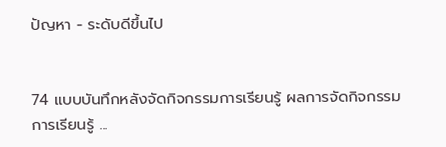ปัญหา - ระดับดีขึ้นไป


74 แบบบันทึกหลังจัดกิจกรรมการเรียนรู้ ผลการจัดกิจกรรมการเรียนรู้ ...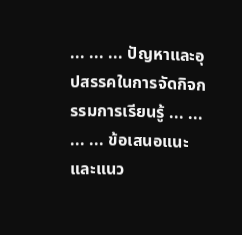... ... ... ปัญหาและอุปสรรคในการจัดกิจกรรมการเรียนรู้ ... ... ... ... ข้อเสนอแนะและแนว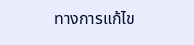ทางการแก้ไข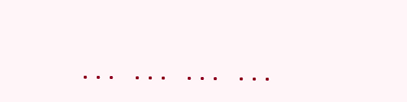... ... ... ...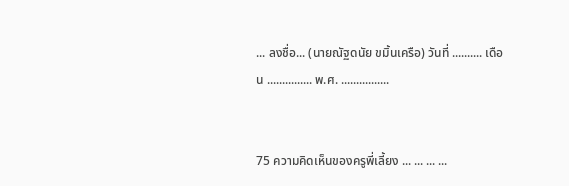... ลงชื่อ... (นายณัฐดนัย ขมิ้นเครือ) วันที่ .......... เดือน ............... พ.ศ. ................


75 ความคิดเห็นของครูพี่เลี้ยง ... ... ... ...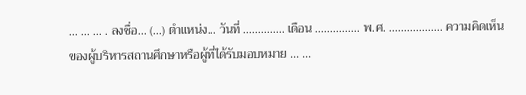... ... ... . ลงชื่อ... (...) ตำแหน่ง... วันที่ .............. เดือน ............... พ.ศ. .................. ความคิดเห็นของผู้บริหารสถานศึกษาหรือผู้ที่ได้รับมอบหมาย ... ...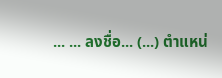... ... ลงชื่อ... (...) ตำแหน่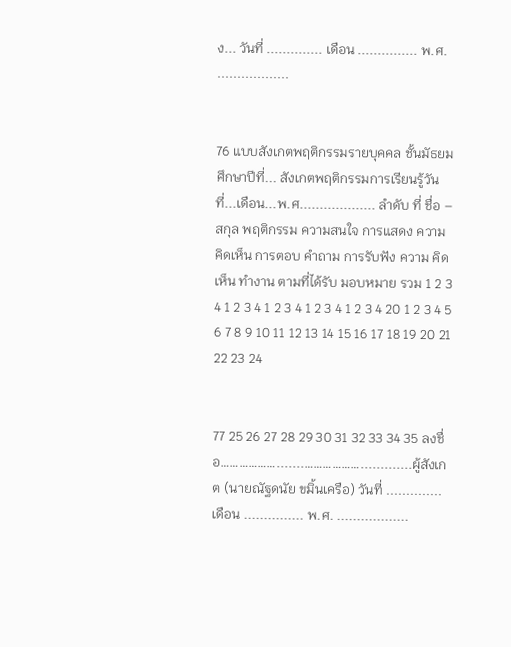ง... วันที่ .............. เดือน ............... พ.ศ. ..................


76 แบบสังเกตพฤติกรรมรายบุคคล ชั้นมัธยมศึกษาปีที่... สังเกตพฤติกรรมการเรียนรู้วันที่...เดือน...พ.ศ................... ลำดับ ที่ ชื่อ – สกุล พฤติกรรม ความสนใจ การแสดง ความ คิดเห็น การตอบ คำถาม การรับฟัง ความ คิดเห็น ทำงาน ตามที่ได้รับ มอบหมาย รวม 1 2 3 4 1 2 3 4 1 2 3 4 1 2 3 4 1 2 3 4 20 1 2 3 4 5 6 7 8 9 10 11 12 13 14 15 16 17 18 19 20 21 22 23 24


77 25 26 27 28 29 30 31 32 33 34 35 ลงชื่อ……………….......……………….............ผู้สังเกต (นายณัฐดนัย ขมิ้นเครือ) วันที่ .............. เดือน ............... พ.ศ. ..................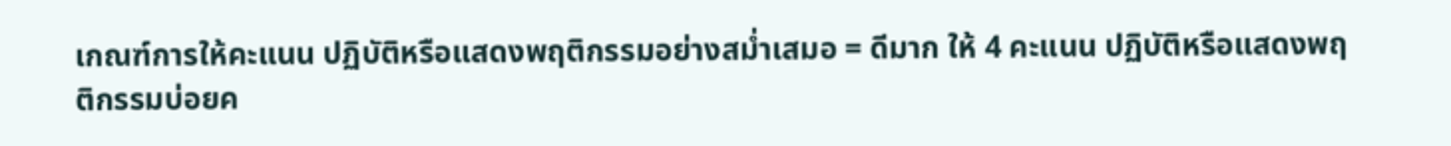เกณฑ์การให้คะแนน ปฏิบัติหรือแสดงพฤติกรรมอย่างสม่ำเสมอ = ดีมาก ให้ 4 คะแนน ปฏิบัติหรือแสดงพฤติกรรมบ่อยค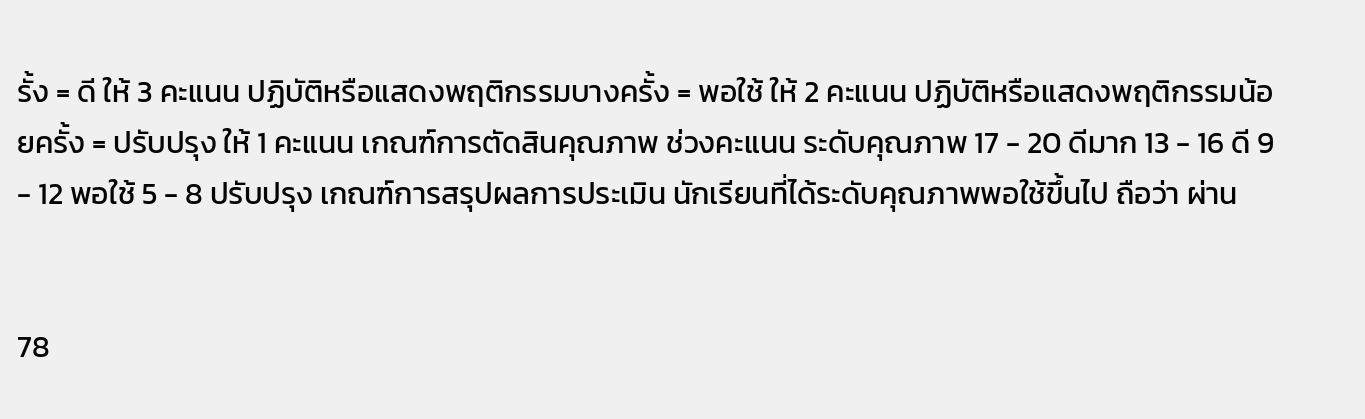รั้ง = ดี ให้ 3 คะแนน ปฏิบัติหรือแสดงพฤติกรรมบางครั้ง = พอใช้ ให้ 2 คะแนน ปฏิบัติหรือแสดงพฤติกรรมน้อยครั้ง = ปรับปรุง ให้ 1 คะแนน เกณฑ์การตัดสินคุณภาพ ช่วงคะแนน ระดับคุณภาพ 17 - 20 ดีมาก 13 - 16 ดี 9 - 12 พอใช้ 5 - 8 ปรับปรุง เกณฑ์การสรุปผลการประเมิน นักเรียนที่ได้ระดับคุณภาพพอใช้ขึ้นไป ถือว่า ผ่าน


78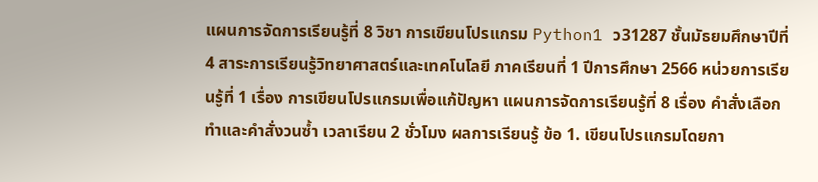แผนการจัดการเรียนรู้ที่ 8 วิชา การเขียนโปรแกรม Python1 ว31287 ชั้นมัธยมศึกษาปีที่ 4 สาระการเรียนรู้วิทยาศาสตร์และเทคโนโลยี ภาคเรียนที่ 1 ปีการศึกษา 2566 หน่วยการเรียนรู้ที่ 1 เรื่อง การเขียนโปรแกรมเพื่อแก้ปัญหา แผนการจัดการเรียนรู้ที่ 8 เรื่อง คำสั่งเลือกทำและคำสั่งวนซ้ำ เวลาเรียน 2 ชั่วโมง ผลการเรียนรู้ ข้อ 1. เขียนโปรแกรมโดยกา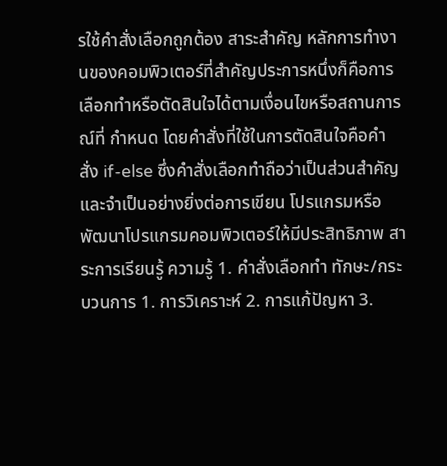รใช้คำสั่งเลือกถูกต้อง สาระสำคัญ หลักการทำงานของคอมพิวเตอร์ที่สำคัญประการหนึ่งก็คือการเลือกทำหรือตัดสินใจได้ตามเงื่อนไขหรือสถานการณ์ที่ กำหนด โดยคำสั่งที่ใช้ในการตัดสินใจคือคำสั่ง if-else ซึ่งคำสั่งเลือกทำถือว่าเป็นส่วนสำคัญและจำเป็นอย่างยิ่งต่อการเขียน โปรแกรมหรือพัฒนาโปรแกรมคอมพิวเตอร์ให้มีประสิทธิภาพ สาระการเรียนรู้ ความรู้ 1. คำสั่งเลือกทำ ทักษะ/กระบวนการ 1. การวิเคราะห์ 2. การแก้ปัญหา 3.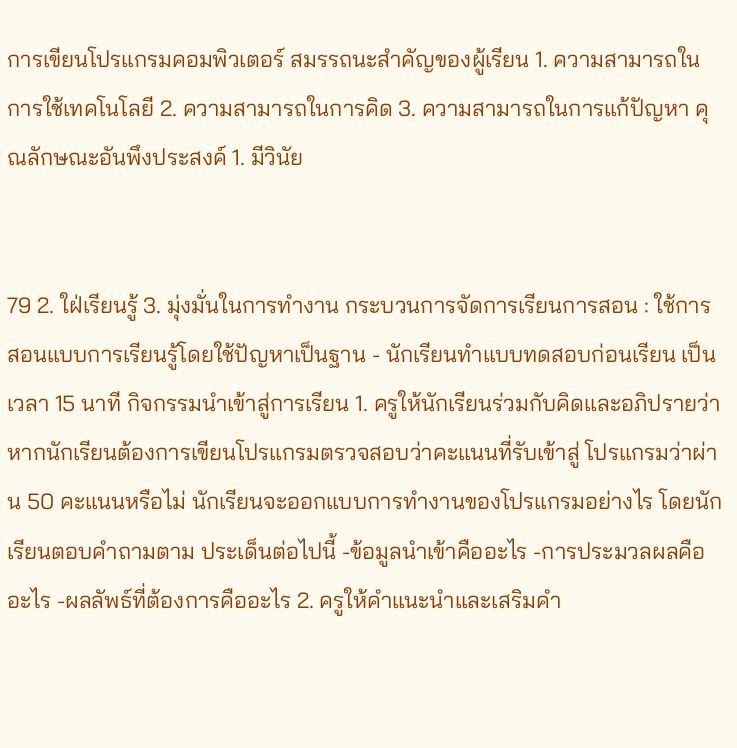การเขียนโปรแกรมคอมพิวเตอร์ สมรรถนะสำคัญของผู้เรียน 1. ความสามารถในการใช้เทคโนโลยี 2. ความสามารถในการคิด 3. ความสามารถในการแก้ปัญหา คุณลักษณะอันพึงประสงค์ 1. มีวินัย


79 2. ใฝ่เรียนรู้ 3. มุ่งมั่นในการทำงาน กระบวนการจัดการเรียนการสอน : ใช้การสอนแบบการเรียนรู้โดยใช้ปัญหาเป็นฐาน - นักเรียนทำแบบทดสอบก่อนเรียน เป็นเวลา 15 นาที กิจกรรมนำเข้าสู่การเรียน 1. ครูให้นักเรียนร่วมกับคิดและอภิปรายว่าหากนักเรียนต้องการเขียนโปรแกรมตรวจสอบว่าคะแนนที่รับเข้าสู่ โปรแกรมว่าผ่าน 50 คะแนนหรือไม่ นักเรียนจะออกแบบการทำงานของโปรแกรมอย่างไร โดยนักเรียนตอบคำถามตาม ประเด็นต่อไปนี้ -ข้อมูลนำเข้าคืออะไร -การประมวลผลคืออะไร -ผลลัพธ์ที่ต้องการคืออะไร 2. ครูให้คำแนะนำและเสริมคำ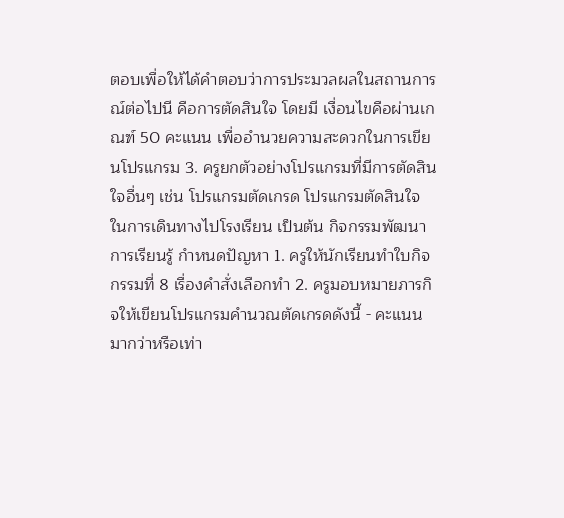ตอบเพื่อให้ได้คำตอบว่าการประมวลผลในสถานการณ์ต่อไปนี คือการตัดสินใจ โดยมี เงื่อนไขคือผ่านเกณฑ์ 50 คะแนน เพื่ออำนวยความสะดวกในการเขียนโปรแกรม 3. ครูยกตัวอย่างโปรแกรมที่มีการตัดสินใจอื่นๆ เช่น โปรแกรมตัดเกรด โปรแกรมตัดสินใจในการเดินทางไปโรงเรียน เป็นต้น กิจกรรมพัฒนาการเรียนรู้ กำหนดปัญหา 1. ครูให้นักเรียนทำใบกิจกรรมที่ 8 เรื่องคำสั่งเลือกทำ 2. ครูมอบหมายภารกิจให้เขียนโปรแกรมคำนวณตัดเกรดดังนี้ - คะแนนมากว่าหรือเท่า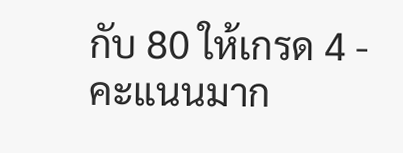กับ 80 ให้เกรด 4 - คะแนนมาก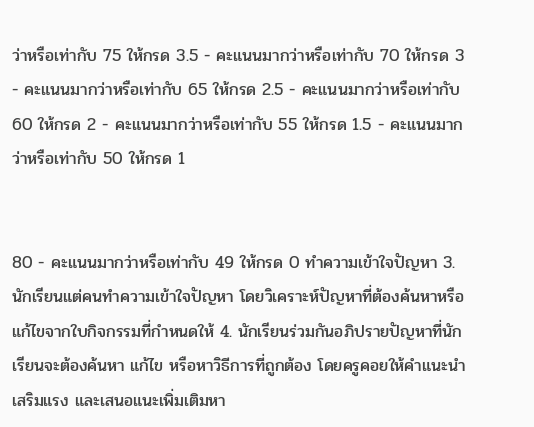ว่าหรือเท่ากับ 75 ให้กรด 3.5 - คะแนนมากว่าหรือเท่ากับ 70 ให้กรด 3 - คะแนนมากว่าหรือเท่ากับ 65 ให้กรด 2.5 - คะแนนมากว่าหรือเท่ากับ 60 ให้กรด 2 - คะแนนมากว่าหรือเท่ากับ 55 ให้กรด 1.5 - คะแนนมากว่าหรือเท่ากับ 50 ให้กรด 1


80 - คะแนนมากว่าหรือเท่ากับ 49 ให้กรด 0 ทำความเข้าใจปัญหา 3. นักเรียนแต่คนทำความเข้าใจปัญหา โดยวิเคราะห์ปัญหาที่ต้องค้นหาหรือแก้ไขจากใบกิจกรรมที่กำหนดให้ 4. นักเรียนร่วมกันอภิปรายปัญหาที่นักเรียนจะต้องค้นหา แก้ไข หรือหาวิธีการที่ถูกต้อง โดยครูคอยให้คำแนะนำ เสริมแรง และเสนอแนะเพิ่มเติมหา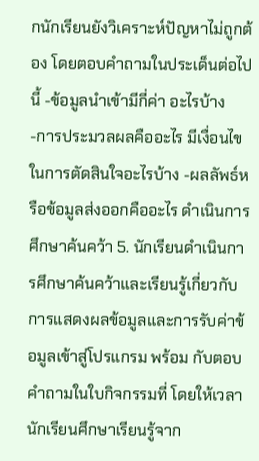กนักเรียนยังวิเคราะห์ปัญหาไม่ถูกต้อง โดยตอบคำถามในประเด็นต่อไปนี้ -ข้อมูลนำเข้ามีกี่ค่า อะไรบ้าง -การประมวลผลคืออะไร มีเงื่อนไขในการตัดสินใจอะไรบ้าง -ผลลัพธ์หรือข้อมูลส่งออกคืออะไร ดำเนินการศึกษาค้นคว้า 5. นักเรียนดำเนินการศึกษาค้นคว้าและเรียนรู้เกี่ยวกับการแสดงผลข้อมูลและการรับค่าข้อมูลเข้าสู่โปรแกรม พร้อม กับตอบคำถามในใบกิจกรรมที่ โดยให้เวลานักเรียนศึกษาเรียนรู้จาก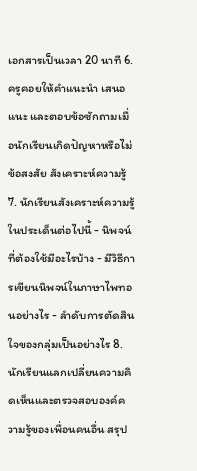เอกสารเป็นเวลา 20 นาที 6. ครูคอยให้คำแนะนำ เสนอแนะ และตอบข้อซักถามเมื่อนักเรียนเกิดปัญหาหรือไม่ข้อสงสัย สังเคราะห์ความรู้ 7. นักเรียนสังเคราะห์ความรู้ ในประเด็นต่อไปนี้ - นิพจน์ที่ต้องใช้มีอะไรบ้าง - มีวิธีการเขียนนิพจน์ในภาษาไพทอนอย่างไร - ลำดับการตัดสินใจของกลุ่มเป็นอย่างไร 8. นักเรียนแลกเปลี่ยนความคิดเห็นและตรวจสอบองค์ความรู้ของเพื่อนคนอื่น สรุป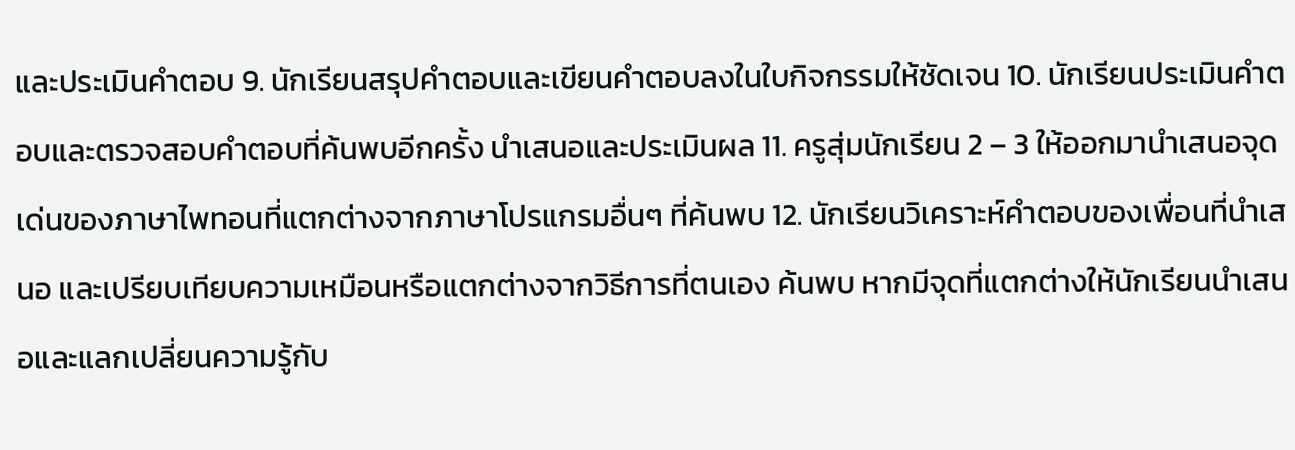และประเมินคำตอบ 9. นักเรียนสรุปคำตอบและเขียนคำตอบลงในใบกิจกรรมให้ชัดเจน 10. นักเรียนประเมินคำตอบและตรวจสอบคำตอบที่ค้นพบอีกครั้ง นำเสนอและประเมินผล 11. ครูสุ่มนักเรียน 2 – 3 ให้ออกมานำเสนอจุดเด่นของภาษาไพทอนที่แตกต่างจากภาษาโปรแกรมอื่นๆ ที่ค้นพบ 12. นักเรียนวิเคราะห์คำตอบของเพื่อนที่นำเสนอ และเปรียบเทียบความเหมือนหรือแตกต่างจากวิธีการที่ตนเอง ค้นพบ หากมีจุดที่แตกต่างให้นักเรียนนำเสนอและแลกเปลี่ยนความรู้กับ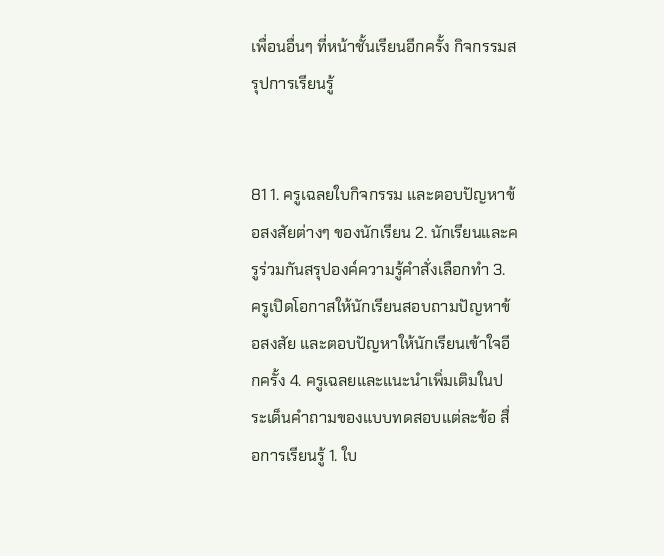เพื่อนอื่นๆ ที่หน้าชั้นเรียนอีกครั้ง กิจกรรมสรุปการเรียนรู้


81 1. ครูเฉลยใบกิจกรรม และตอบปัญหาข้อสงสัยต่างๆ ของนักเรียน 2. นักเรียนและครูร่วมกันสรุปองค์ความรู้คำสั่งเลือกทำ 3. ครูเปิดโอกาสให้นักเรียนสอบถามปัญหาข้อสงสัย และตอบปัญหาให้นักเรียนเข้าใจอีกครั้ง 4. ครูเฉลยและแนะนำเพิ่มเติมในประเด็นคำถามของแบบทดสอบแต่ละข้อ สื่อการเรียนรู้ 1. ใบ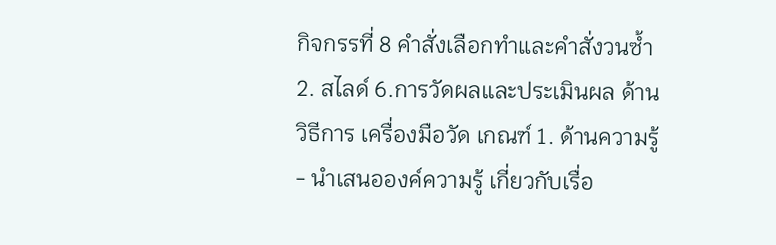กิจกรรที่ 8 คำสั่งเลือกทำและคำสั่งวนซ้ำ 2. สไลด์ 6.การวัดผลและประเมินผล ด้าน วิธีการ เครื่องมือวัด เกณฑ์ 1. ด้านความรู้ - นำเสนอองค์ความรู้ เกี่ยวกับเรื่อ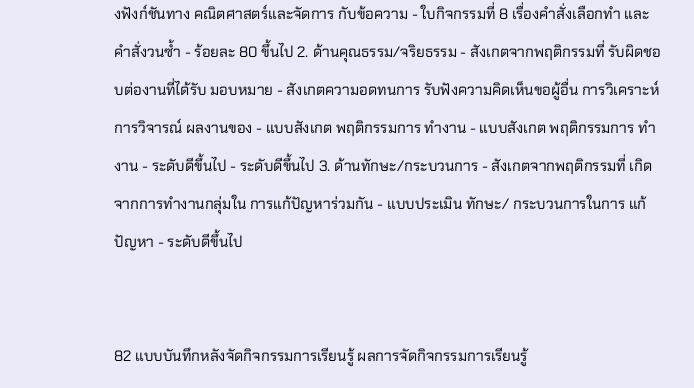งฟังก์ชันทาง คณิตศาสตร์และจัดการ กับข้อความ - ใบกิจกรรมที่ 8 เรื่องคำสั่งเลือกทำ และคำสั่งวนซ้ำ - ร้อยละ 80 ขึ้นไป 2. ด้านคุณธรรม/จริยธรรม - สังเกตจากพฤติกรรมที่ รับผิดชอบต่องานที่ได้รับ มอบหมาย - สังเกตความอดทนการ รับฟังความคิดเห็นขอผู้อื่น การวิเคราะห์การวิจารณ์ ผลงานของ - แบบสังเกต พฤติกรรมการ ทำงาน - แบบสังเกต พฤติกรรมการ ทำงาน - ระดับดีขึ้นไป - ระดับดีขึ้นไป 3. ด้านทักษะ/กระบวนการ - สังเกตจากพฤติกรรมที่ เกิดจากการทำงานกลุ่มใน การแก้ปัญหาร่วมกัน - แบบประเมิน ทักษะ/ กระบวนการในการ แก้ปัญหา - ระดับดีขึ้นไป


82 แบบบันทึกหลังจัดกิจกรรมการเรียนรู้ ผลการจัดกิจกรรมการเรียนรู้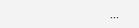...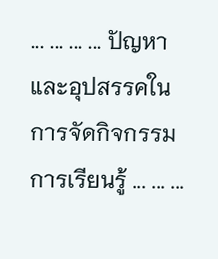... ... ... ... ปัญหาและอุปสรรคในการจัดกิจกรรมการเรียนรู้ ... ... ...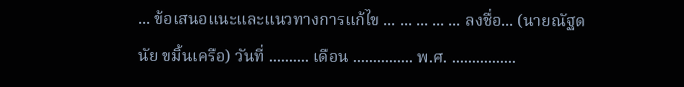... ข้อเสนอแนะและแนวทางการแก้ไข ... ... ... ... ... ลงชื่อ... (นายณัฐดนัย ขมิ้นเครือ) วันที่ .......... เดือน ............... พ.ศ. ................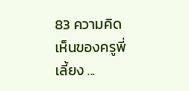83 ความคิดเห็นของครูพี่เลี้ยง ...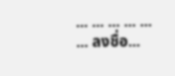... ... ... ... ... ... ลงชื่อ...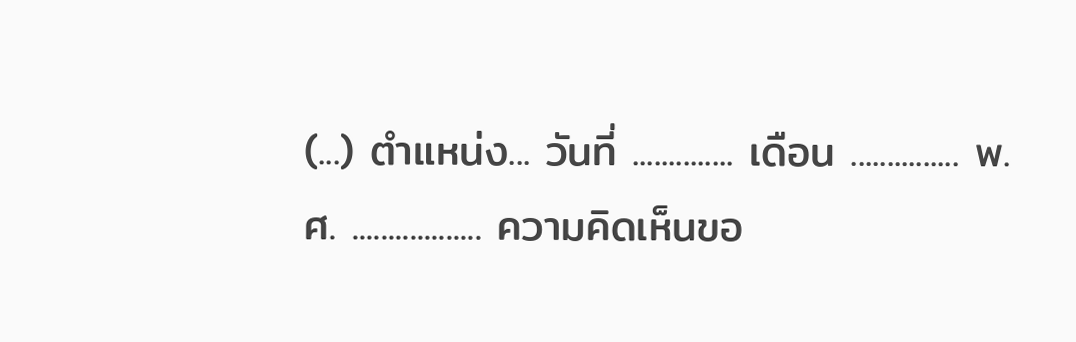(...) ตำแหน่ง... วันที่ .............. เดือน ............... พ.ศ. .................. ความคิดเห็นขอ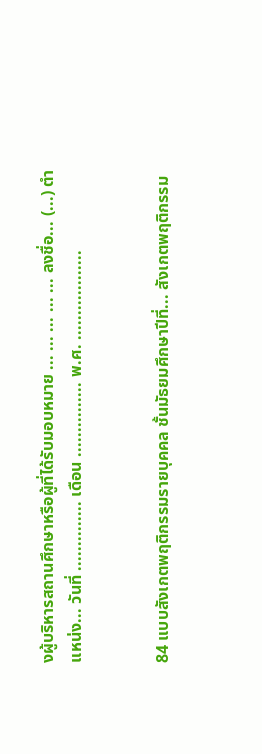งผู้บริหารสถานศึกษาหรือผู้ที่ได้รับมอบหมาย ... ... ... ... ... ลงชื่อ... (...) ตำแหน่ง... วันที่ .............. เดือน ............... พ.ศ. ..................


84 แบบสังเกตพฤติกรรมรายบุคคล ชั้นมัธยมศึกษาปีที่... สังเกตพฤติกรรม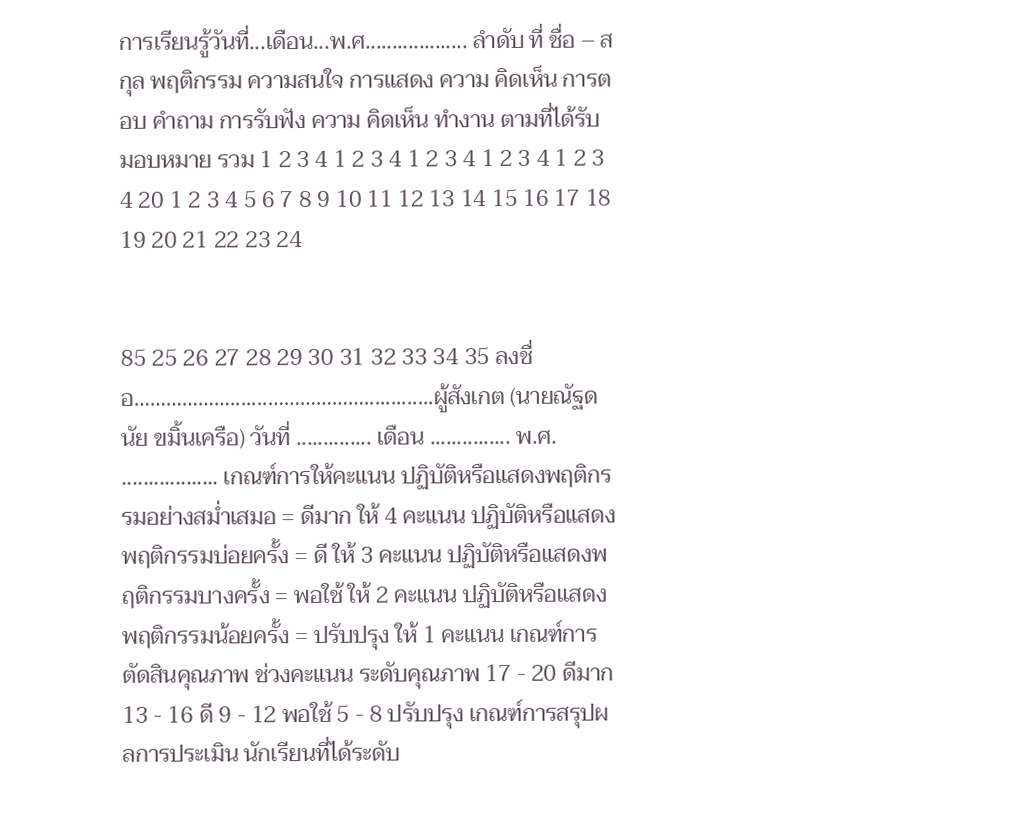การเรียนรู้วันที่...เดือน...พ.ศ................... ลำดับ ที่ ชื่อ – สกุล พฤติกรรม ความสนใจ การแสดง ความ คิดเห็น การตอบ คำถาม การรับฟัง ความ คิดเห็น ทำงาน ตามที่ได้รับ มอบหมาย รวม 1 2 3 4 1 2 3 4 1 2 3 4 1 2 3 4 1 2 3 4 20 1 2 3 4 5 6 7 8 9 10 11 12 13 14 15 16 17 18 19 20 21 22 23 24


85 25 26 27 28 29 30 31 32 33 34 35 ลงชื่อ……………….......……………….............ผู้สังเกต (นายณัฐดนัย ขมิ้นเครือ) วันที่ .............. เดือน ............... พ.ศ. .................. เกณฑ์การให้คะแนน ปฏิบัติหรือแสดงพฤติกรรมอย่างสม่ำเสมอ = ดีมาก ให้ 4 คะแนน ปฏิบัติหรือแสดงพฤติกรรมบ่อยครั้ง = ดี ให้ 3 คะแนน ปฏิบัติหรือแสดงพฤติกรรมบางครั้ง = พอใช้ ให้ 2 คะแนน ปฏิบัติหรือแสดงพฤติกรรมน้อยครั้ง = ปรับปรุง ให้ 1 คะแนน เกณฑ์การตัดสินคุณภาพ ช่วงคะแนน ระดับคุณภาพ 17 - 20 ดีมาก 13 - 16 ดี 9 - 12 พอใช้ 5 - 8 ปรับปรุง เกณฑ์การสรุปผลการประเมิน นักเรียนที่ได้ระดับ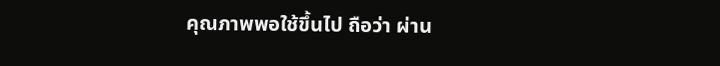คุณภาพพอใช้ขึ้นไป ถือว่า ผ่าน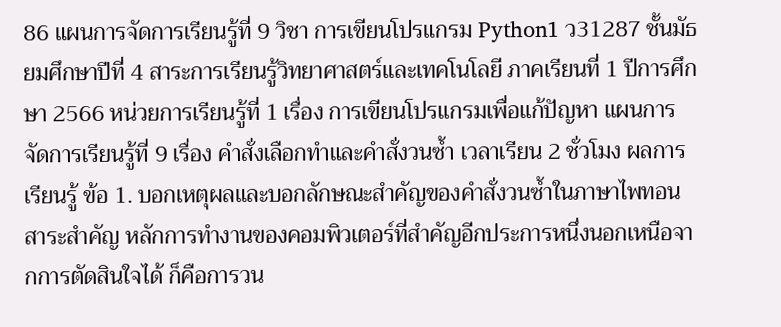86 แผนการจัดการเรียนรู้ที่ 9 วิชา การเขียนโปรแกรม Python1 ว31287 ชั้นมัธยมศึกษาปีที่ 4 สาระการเรียนรู้วิทยาศาสตร์และเทคโนโลยี ภาคเรียนที่ 1 ปีการศึกษา 2566 หน่วยการเรียนรู้ที่ 1 เรื่อง การเขียนโปรแกรมเพื่อแก้ปัญหา แผนการจัดการเรียนรู้ที่ 9 เรื่อง คำสั่งเลือกทำและคำสั่งวนซ้ำ เวลาเรียน 2 ชั่วโมง ผลการเรียนรู้ ข้อ 1. บอกเหตุผลและบอกลักษณะสำคัญของคำสั่งวนซ้ำในภาษาไพทอน สาระสำคัญ หลักการทำงานของคอมพิวเตอร์ที่สำคัญอีกประการหนึ่งนอกเหนือจากการตัดสินใจได้ ก็คือการวน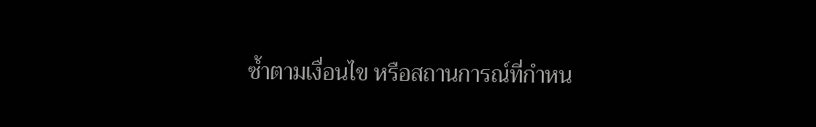ซ้ำตามเงื่อนไข หรือสถานการณ์ที่กำหน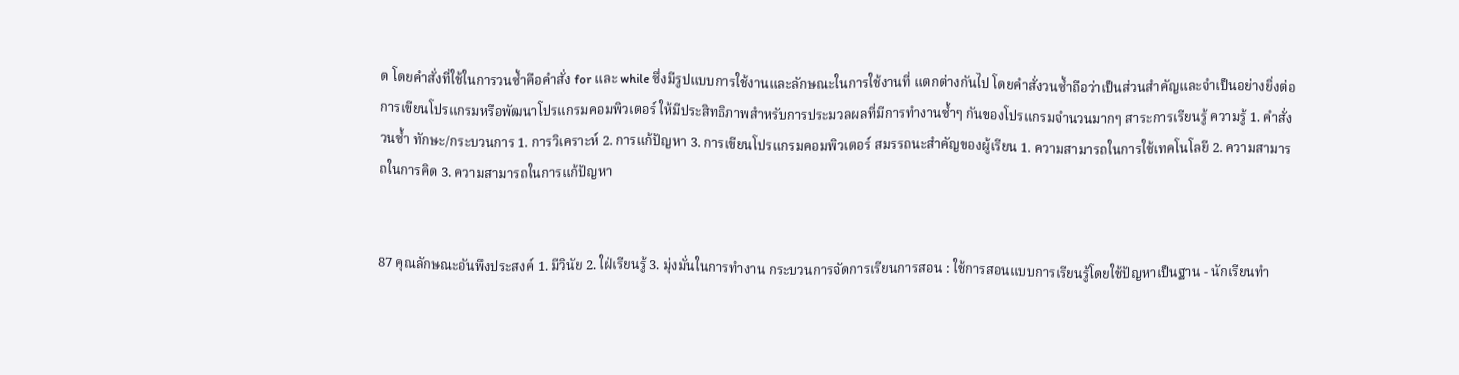ด โดยคำสั่งที่ใช้ในการวนซ้ำคือคำสั่ง for และ while ซึ่งมีรูปแบบการใช้งานและลักษณะในการใช้งานที่ แตกต่างกันไป โดยคำสั่งวนซ้ำถือว่าเป็นส่วนสำคัญและจำเป็นอย่างยิ่งต่อการเขียนโปรแกรมหรือพัฒนาโปรแกรมคอมพิวเตอร์ ให้มีประสิทธิภาพสำหรับการประมวลผลที่มีการทำงานซ้ำๆ กันของโปรแกรมจำนวนมากๆ สาระการเรียนรู้ ความรู้ 1. คำสั่งวนซ้ำ ทักษะ/กระบวนการ 1. การวิเคราะห์ 2. การแก้ปัญหา 3. การเขียนโปรแกรมคอมพิวเตอร์ สมรรถนะสำคัญของผู้เรียน 1. ความสามารถในการใช้เทคโนโลยี 2. ความสามารถในการคิด 3. ความสามารถในการแก้ปัญหา


87 คุณลักษณะอันพึงประสงค์ 1. มีวินัย 2. ใฝ่เรียนรู้ 3. มุ่งมั่นในการทำงาน กระบวนการจัดการเรียนการสอน : ใช้การสอนแบบการเรียนรู้โดยใช้ปัญหาเป็นฐาน - นักเรียนทำ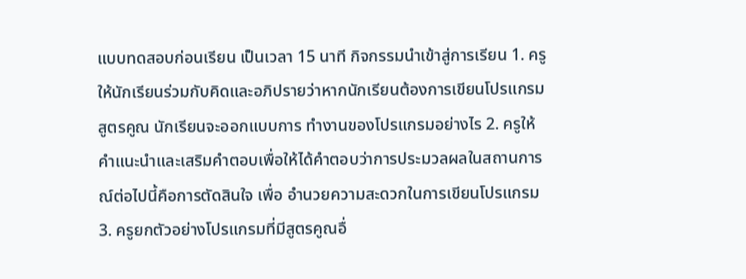แบบทดสอบก่อนเรียน เป็นเวลา 15 นาที กิจกรรมนำเข้าสู่การเรียน 1. ครูให้นักเรียนร่วมกับคิดและอภิปรายว่าหากนักเรียนต้องการเขียนโปรแกรมสูตรคูณ นักเรียนจะออกแบบการ ทำงานของโปรแกรมอย่างไร 2. ครูให้คำแนะนำและเสริมคำตอบเพื่อให้ได้คำตอบว่าการประมวลผลในสถานการณ์ต่อไปนี้คือการตัดสินใจ เพื่อ อำนวยความสะดวกในการเขียนโปรแกรม 3. ครูยกตัวอย่างโปรแกรมที่มีสูตรคูณอื่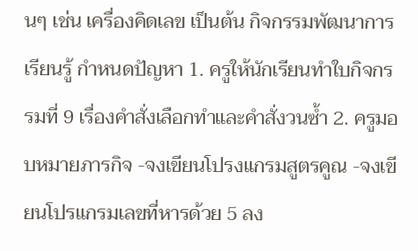นๆ เช่น เครื่องคิดเลข เป็นต้น กิจกรรมพัฒนาการเรียนรู้ กำหนดปัญหา 1. ครูให้นักเรียนทำใบกิจกรรมที่ 9 เรื่องคำสั่งเลือกทำและคำสั่งวนซ้ำ 2. ครูมอบหมายภารกิจ -จงเขียนโปรงแกรมสูตรคูณ -จงเขียนโปรแกรมเลขที่หารด้วย 5 ลง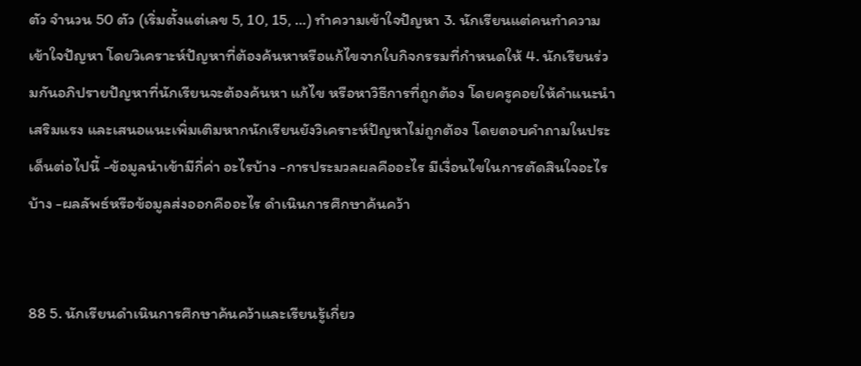ตัว จำนวน 50 ตัว (เริ่มตั้งแต่เลข 5, 10, 15, …) ทำความเข้าใจปัญหา 3. นักเรียนแต่คนทำความเข้าใจปัญหา โดยวิเคราะห์ปัญหาที่ต้องค้นหาหรือแก้ไขจากใบกิจกรรมที่กำหนดให้ 4. นักเรียนร่วมกันอภิปรายปัญหาที่นักเรียนจะต้องค้นหา แก้ไข หรือหาวิธีการที่ถูกต้อง โดยครูคอยให้คำแนะนำ เสริมแรง และเสนอแนะเพิ่มเติมหากนักเรียนยังวิเคราะห์ปัญหาไม่ถูกต้อง โดยตอบคำถามในประเด็นต่อไปนี้ -ข้อมูลนำเข้ามีกี่ค่า อะไรบ้าง -การประมวลผลคืออะไร มีเงื่อนไขในการตัดสินใจอะไรบ้าง -ผลลัพธ์หรือข้อมูลส่งออกคืออะไร ดำเนินการศึกษาค้นคว้า


88 5. นักเรียนดำเนินการศึกษาค้นคว้าและเรียนรู้เกี่ยว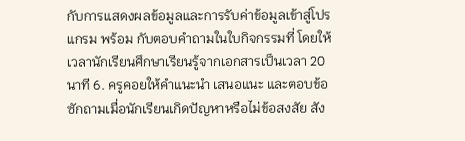กับการแสดงผลข้อมูลและการรับค่าข้อมูลเข้าสู่โปรแกรม พร้อม กับตอบคำถามในใบกิจกรรมที่ โดยให้เวลานักเรียนศึกษาเรียนรู้จากเอกสารเป็นเวลา 20 นาที 6. ครูคอยให้คำแนะนำ เสนอแนะ และตอบข้อซักถามเมื่อนักเรียนเกิดปัญหาหรือไม่ข้อสงสัย สัง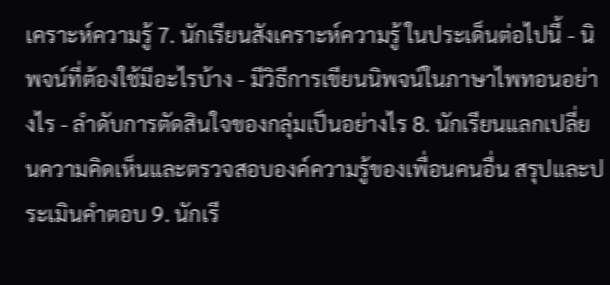เคราะห์ความรู้ 7. นักเรียนสังเคราะห์ความรู้ ในประเด็นต่อไปนี้ - นิพจน์ที่ต้องใช้มีอะไรบ้าง - มีวิธีการเขียนนิพจน์ในภาษาไพทอนอย่างไร - ลำดับการตัดสินใจของกลุ่มเป็นอย่างไร 8. นักเรียนแลกเปลี่ยนความคิดเห็นและตรวจสอบองค์ความรู้ของเพื่อนคนอื่น สรุปและประเมินคำตอบ 9. นักเรี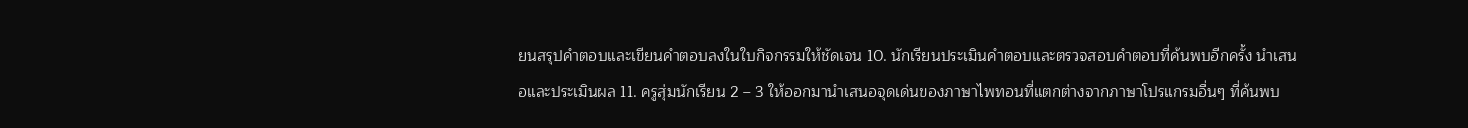ยนสรุปคำตอบและเขียนคำตอบลงในใบกิจกรรมให้ชัดเจน 10. นักเรียนประเมินคำตอบและตรวจสอบคำตอบที่ค้นพบอีกครั้ง นำเสนอและประเมินผล 11. ครูสุ่มนักเรียน 2 – 3 ให้ออกมานำเสนอจุดเด่นของภาษาไพทอนที่แตกต่างจากภาษาโปรแกรมอื่นๆ ที่ค้นพบ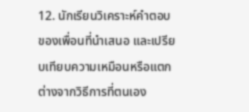12. นักเรียนวิเคราะห์คำตอบของเพื่อนที่นำเสนอ และเปรียบเทียบความเหมือนหรือแตกต่างจากวิธีการที่ตนเอง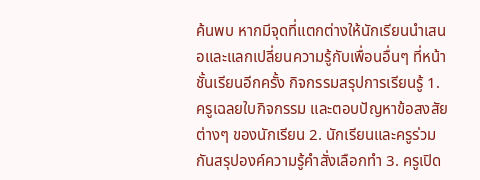ค้นพบ หากมีจุดที่แตกต่างให้นักเรียนนำเสนอและแลกเปลี่ยนความรู้กับเพื่อนอื่นๆ ที่หน้าชั้นเรียนอีกครั้ง กิจกรรมสรุปการเรียนรู้ 1. ครูเฉลยใบกิจกรรม และตอบปัญหาข้อสงสัยต่างๆ ของนักเรียน 2. นักเรียนและครูร่วมกันสรุปองค์ความรู้คำสั่งเลือกทำ 3. ครูเปิด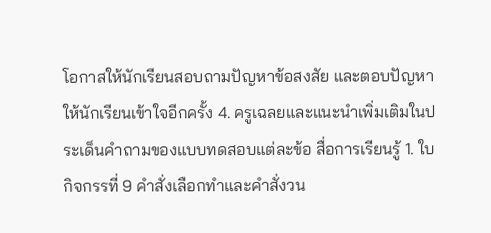โอกาสให้นักเรียนสอบถามปัญหาข้อสงสัย และตอบปัญหาให้นักเรียนเข้าใจอีกครั้ง 4. ครูเฉลยและแนะนำเพิ่มเติมในประเด็นคำถามของแบบทดสอบแต่ละข้อ สื่อการเรียนรู้ 1. ใบกิจกรรที่ 9 คำสั่งเลือกทำและคำสั่งวน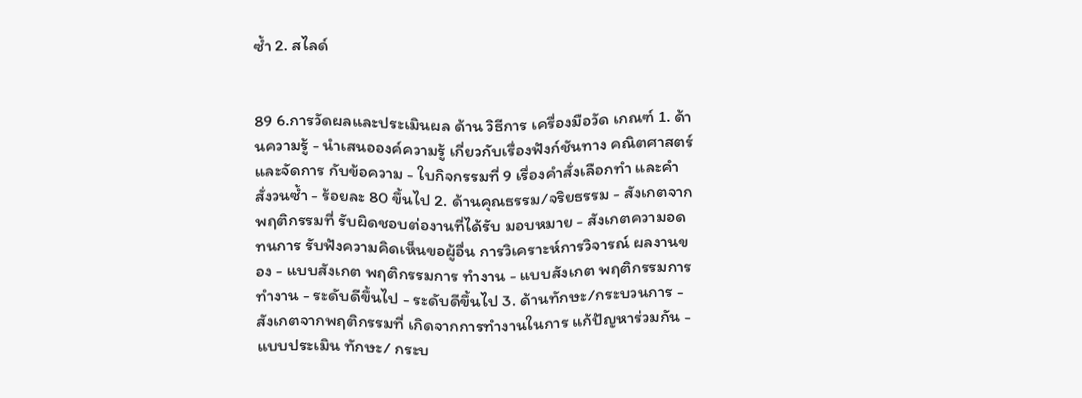ซ้ำ 2. สไลด์


89 6.การวัดผลและประเมินผล ด้าน วิธีการ เครื่องมือวัด เกณฑ์ 1. ด้านความรู้ - นำเสนอองค์ความรู้ เกี่ยวกับเรื่องฟังก์ชันทาง คณิตศาสตร์และจัดการ กับข้อความ - ใบกิจกรรมที่ 9 เรื่องคำสั่งเลือกทำ และคำสั่งวนซ้ำ - ร้อยละ 80 ขึ้นไป 2. ด้านคุณธรรม/จริยธรรม - สังเกตจากพฤติกรรมที่ รับผิดชอบต่องานที่ได้รับ มอบหมาย - สังเกตความอดทนการ รับฟังความคิดเห็นขอผู้อื่น การวิเคราะห์การวิจารณ์ ผลงานของ - แบบสังเกต พฤติกรรมการ ทำงาน - แบบสังเกต พฤติกรรมการ ทำงาน - ระดับดีขึ้นไป - ระดับดีขึ้นไป 3. ด้านทักษะ/กระบวนการ - สังเกตจากพฤติกรรมที่ เกิดจากการทำงานในการ แก้ปัญหาร่วมกัน - แบบประเมิน ทักษะ/ กระบ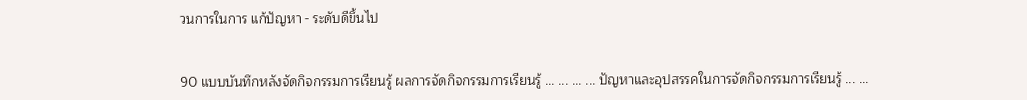วนการในการ แก้ปัญหา - ระดับดีขึ้นไป


90 แบบบันทึกหลังจัดกิจกรรมการเรียนรู้ ผลการจัดกิจกรรมการเรียนรู้ ... ... ... ... ปัญหาและอุปสรรคในการจัดกิจกรรมการเรียนรู้ ... ...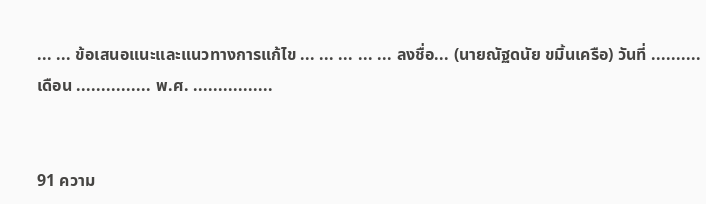... ... ข้อเสนอแนะและแนวทางการแก้ไข ... ... ... ... ... ลงชื่อ... (นายณัฐดนัย ขมิ้นเครือ) วันที่ .......... เดือน ............... พ.ศ. ................


91 ความ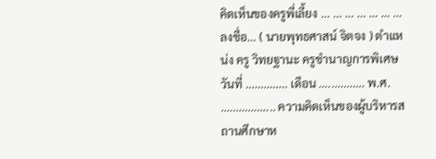คิดเห็นของครูพี่เลี้ยง ... ... ... ... ... ... ... ลงชื่อ... ( นายพุทธศาสน์ จิตจง ) ตำแหน่ง ครู วิทยฐานะ ครูชำนาญการพิเศษ วันที่ .............. เดือน ............... พ.ศ. .................. ความคิดเห็นของผู้บริหารสถานศึกษาห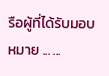รือผู้ที่ได้รับมอบหมาย ... ...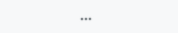...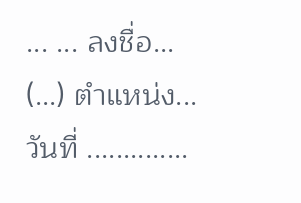... ... ลงชื่อ... (...) ตำแหน่ง... วันที่ ..............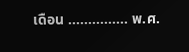เดือน ............... พ.ศ.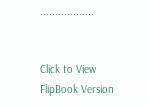..................


Click to View FlipBook Version